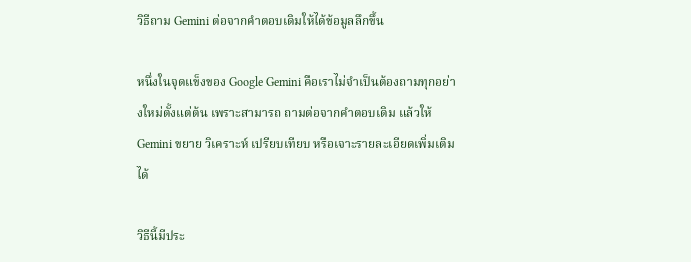วิธีถาม Gemini ต่อจากคำตอบเดิมให้ได้ข้อมูลลึกขึ้น

หนึ่งในจุดแข็งของ Google Gemini คือเราไม่จำเป็นต้องถามทุกอย่างใหม่ตั้งแต่ต้น เพราะสามารถ ถามต่อจากคำตอบเดิม แล้วให้ Gemini ขยาย วิเคราะห์ เปรียบเทียบ หรือเจาะรายละเอียดเพิ่มเติมได้

วิธีนี้มีประ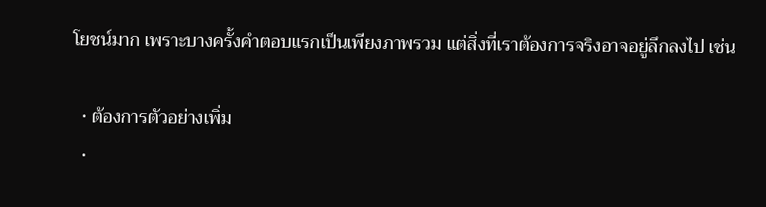โยชน์มาก เพราะบางครั้งคำตอบแรกเป็นเพียงภาพรวม แต่สิ่งที่เราต้องการจริงอาจอยู่ลึกลงไป เช่น

  • ต้องการตัวอย่างเพิ่ม
  •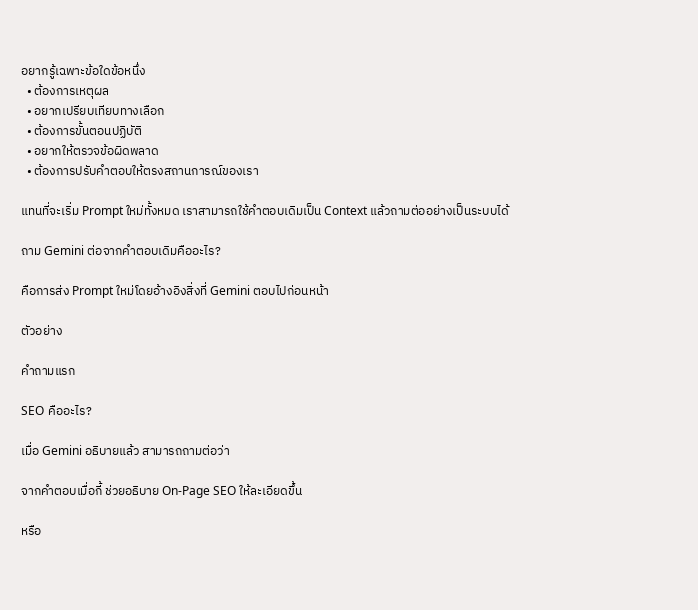อยากรู้เฉพาะข้อใดข้อหนึ่ง
  • ต้องการเหตุผล
  • อยากเปรียบเทียบทางเลือก
  • ต้องการขั้นตอนปฏิบัติ
  • อยากให้ตรวจข้อผิดพลาด
  • ต้องการปรับคำตอบให้ตรงสถานการณ์ของเรา

แทนที่จะเริ่ม Prompt ใหม่ทั้งหมด เราสามารถใช้คำตอบเดิมเป็น Context แล้วถามต่ออย่างเป็นระบบได้

ถาม Gemini ต่อจากคำตอบเดิมคืออะไร?

คือการส่ง Prompt ใหม่โดยอ้างอิงสิ่งที่ Gemini ตอบไปก่อนหน้า

ตัวอย่าง

คำถามแรก

SEO คืออะไร?

เมื่อ Gemini อธิบายแล้ว สามารถถามต่อว่า

จากคำตอบเมื่อกี้ ช่วยอธิบาย On-Page SEO ให้ละเอียดขึ้น

หรือ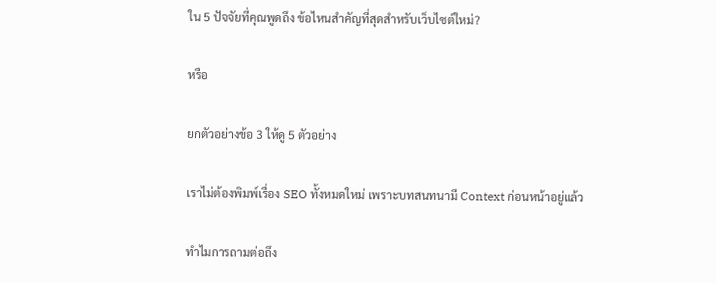ใน 5 ปัจจัยที่คุณพูดถึง ข้อไหนสำคัญที่สุดสำหรับเว็บไซต์ใหม่?

หรือ

ยกตัวอย่างข้อ 3 ให้ดู 5 ตัวอย่าง

เราไม่ต้องพิมพ์เรื่อง SEO ทั้งหมดใหม่ เพราะบทสนทนามี Context ก่อนหน้าอยู่แล้ว

ทำไมการถามต่อถึง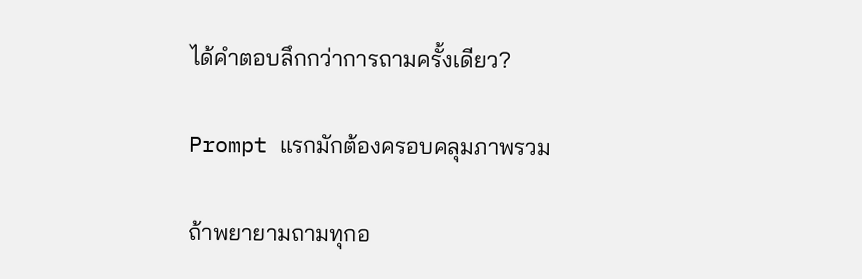ได้คำตอบลึกกว่าการถามครั้งเดียว?

Prompt แรกมักต้องครอบคลุมภาพรวม

ถ้าพยายามถามทุกอ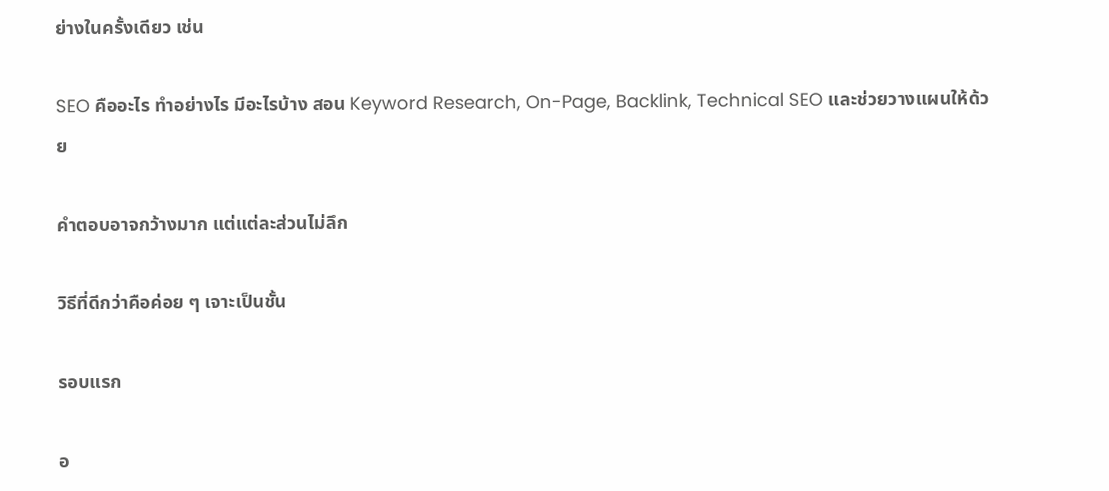ย่างในครั้งเดียว เช่น

SEO คืออะไร ทำอย่างไร มีอะไรบ้าง สอน Keyword Research, On-Page, Backlink, Technical SEO และช่วยวางแผนให้ด้วย

คำตอบอาจกว้างมาก แต่แต่ละส่วนไม่ลึก

วิธีที่ดีกว่าคือค่อย ๆ เจาะเป็นชั้น

รอบแรก

อ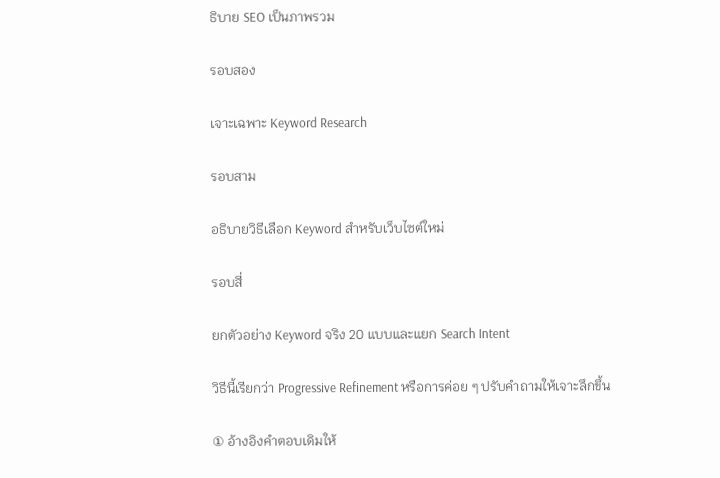ธิบาย SEO เป็นภาพรวม

รอบสอง

เจาะเฉพาะ Keyword Research

รอบสาม

อธิบายวิธีเลือก Keyword สำหรับเว็บไซต์ใหม่

รอบสี่

ยกตัวอย่าง Keyword จริง 20 แบบและแยก Search Intent

วิธีนี้เรียกว่า Progressive Refinement หรือการค่อย ๆ ปรับคำถามให้เจาะลึกขึ้น

① อ้างอิงคำตอบเดิมให้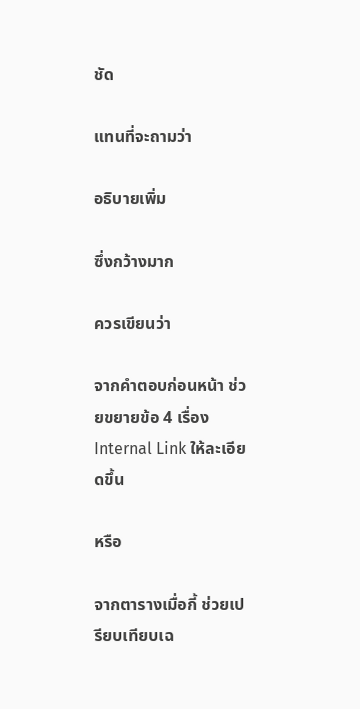ชัด

แทนที่จะถามว่า

อธิบายเพิ่ม

ซึ่งกว้างมาก

ควรเขียนว่า

จากคำตอบก่อนหน้า ช่วยขยายข้อ 4 เรื่อง Internal Link ให้ละเอียดขึ้น

หรือ

จากตารางเมื่อกี้ ช่วยเปรียบเทียบเฉ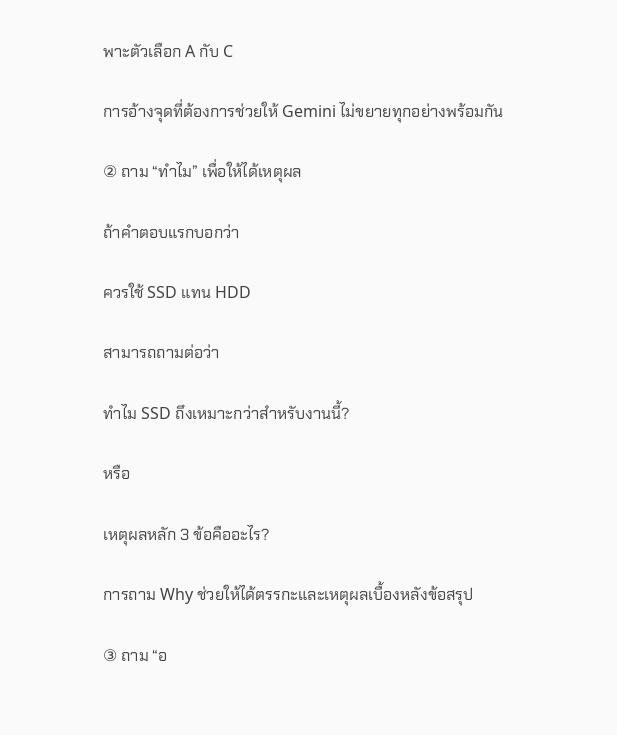พาะตัวเลือก A กับ C

การอ้างจุดที่ต้องการช่วยให้ Gemini ไม่ขยายทุกอย่างพร้อมกัน

② ถาม “ทำไม” เพื่อให้ได้เหตุผล

ถ้าคำตอบแรกบอกว่า

ควรใช้ SSD แทน HDD

สามารถถามต่อว่า

ทำไม SSD ถึงเหมาะกว่าสำหรับงานนี้?

หรือ

เหตุผลหลัก 3 ข้อคืออะไร?

การถาม Why ช่วยให้ได้ตรรกะและเหตุผลเบื้องหลังข้อสรุป

③ ถาม “อ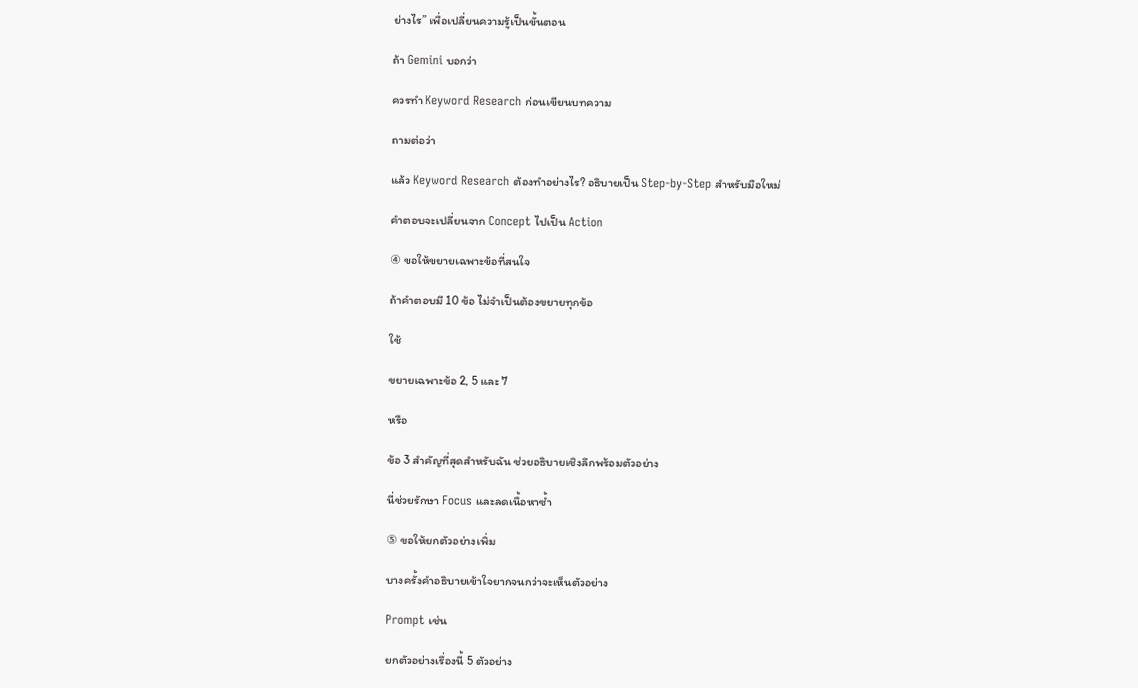ย่างไร” เพื่อเปลี่ยนความรู้เป็นขั้นตอน

ถ้า Gemini บอกว่า

ควรทำ Keyword Research ก่อนเขียนบทความ

ถามต่อว่า

แล้ว Keyword Research ต้องทำอย่างไร? อธิบายเป็น Step-by-Step สำหรับมือใหม่

คำตอบจะเปลี่ยนจาก Concept ไปเป็น Action

④ ขอให้ขยายเฉพาะข้อที่สนใจ

ถ้าคำตอบมี 10 ข้อ ไม่จำเป็นต้องขยายทุกข้อ

ใช้

ขยายเฉพาะข้อ 2, 5 และ 7

หรือ

ข้อ 3 สำคัญที่สุดสำหรับฉัน ช่วยอธิบายเชิงลึกพร้อมตัวอย่าง

นี่ช่วยรักษา Focus และลดเนื้อหาซ้ำ

⑤ ขอให้ยกตัวอย่างเพิ่ม

บางครั้งคำอธิบายเข้าใจยากจนกว่าจะเห็นตัวอย่าง

Prompt เช่น

ยกตัวอย่างเรื่องนี้ 5 ตัวอย่าง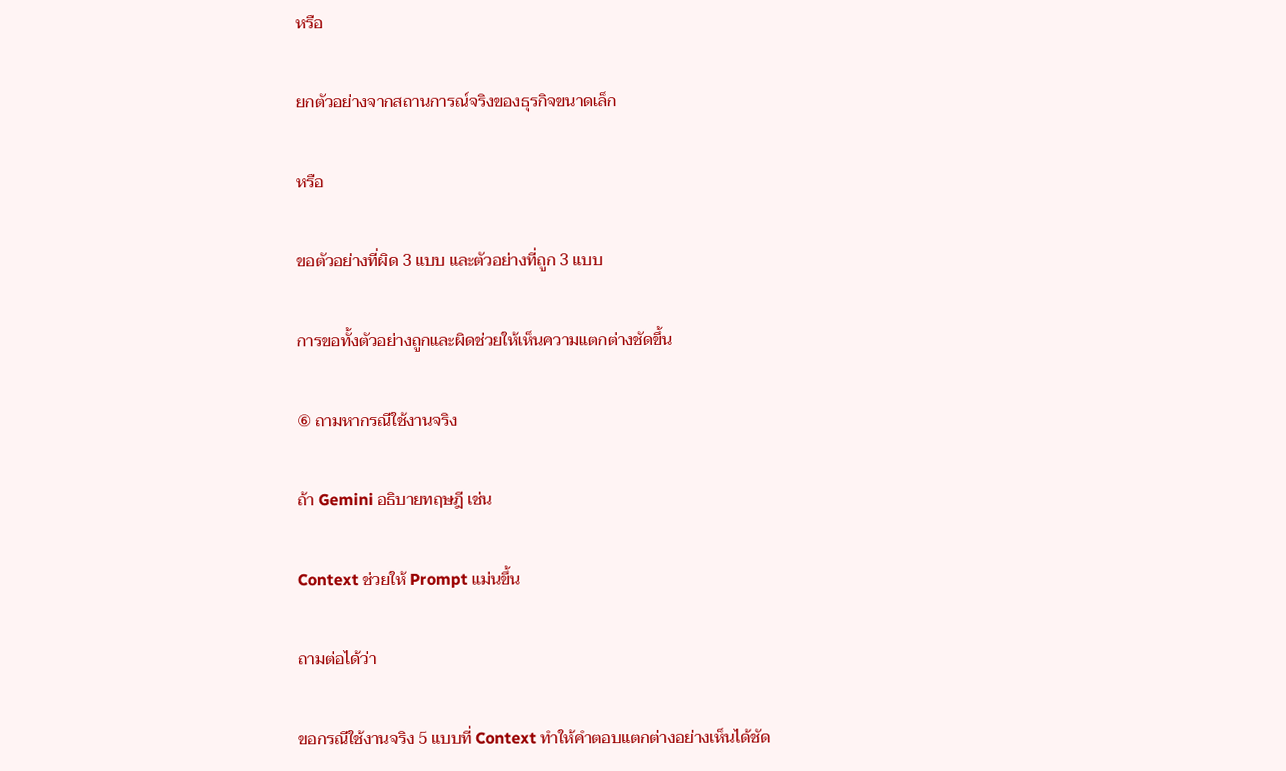หรือ

ยกตัวอย่างจากสถานการณ์จริงของธุรกิจขนาดเล็ก

หรือ

ขอตัวอย่างที่ผิด 3 แบบ และตัวอย่างที่ถูก 3 แบบ

การขอทั้งตัวอย่างถูกและผิดช่วยให้เห็นความแตกต่างชัดขึ้น

⑥ ถามหากรณีใช้งานจริง

ถ้า Gemini อธิบายทฤษฎี เช่น

Context ช่วยให้ Prompt แม่นขึ้น

ถามต่อได้ว่า

ขอกรณีใช้งานจริง 5 แบบที่ Context ทำให้คำตอบแตกต่างอย่างเห็นได้ชัด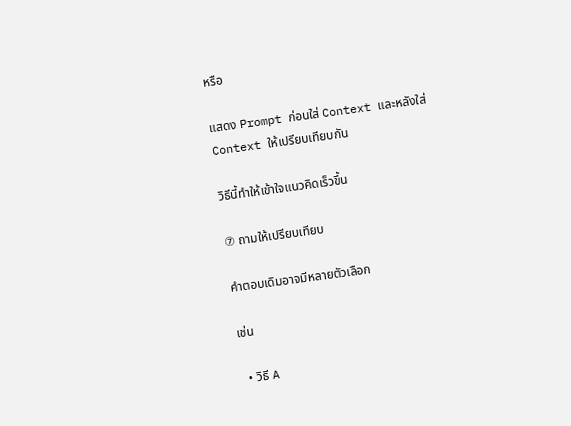หรือ

แสดง Prompt ก่อนใส่ Context และหลังใส่ Context ให้เปรียบเทียบกัน

วิธีนี้ทำให้เข้าใจแนวคิดเร็วขึ้น

⑦ ถามให้เปรียบเทียบ

คำตอบเดิมอาจมีหลายตัวเลือก

เช่น

  • วิธี A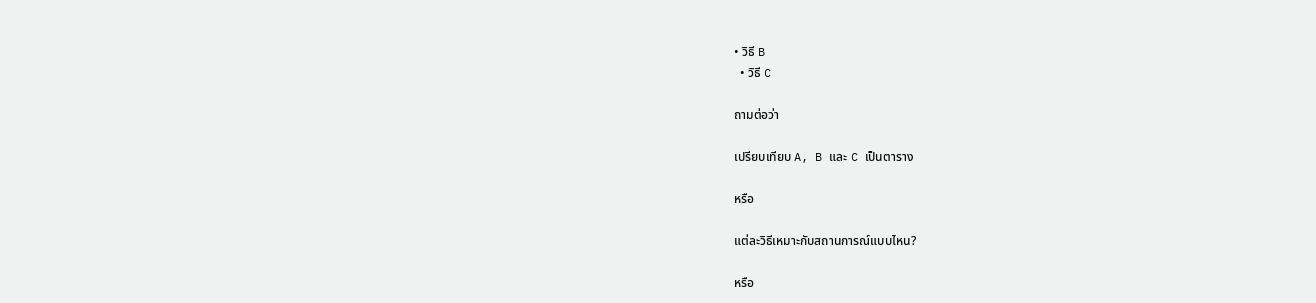• วิธี B
  • วิธี C

ถามต่อว่า

เปรียบเทียบ A, B และ C เป็นตาราง

หรือ

แต่ละวิธีเหมาะกับสถานการณ์แบบไหน?

หรือ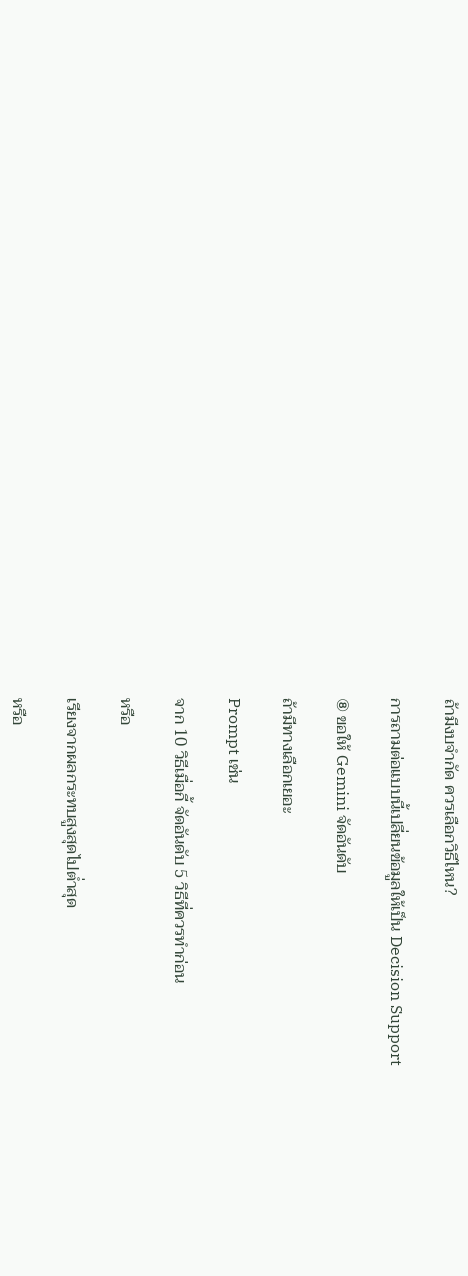ถ้ามีงบจำกัด ควรเลือกวิธีไหน?

การถามต่อแบบนี้เปลี่ยนข้อมูลให้เป็น Decision Support

⑧ ขอให้ Gemini จัดอันดับ

ถ้ามีทางเลือกเยอะ

Prompt เช่น

จาก 10 วิธีเมื่อกี้ จัดอันดับ 5 วิธีที่ควรทำก่อน

หรือ

เรียงจากผลกระทบสูงสุดไปต่ำสุด

หรือ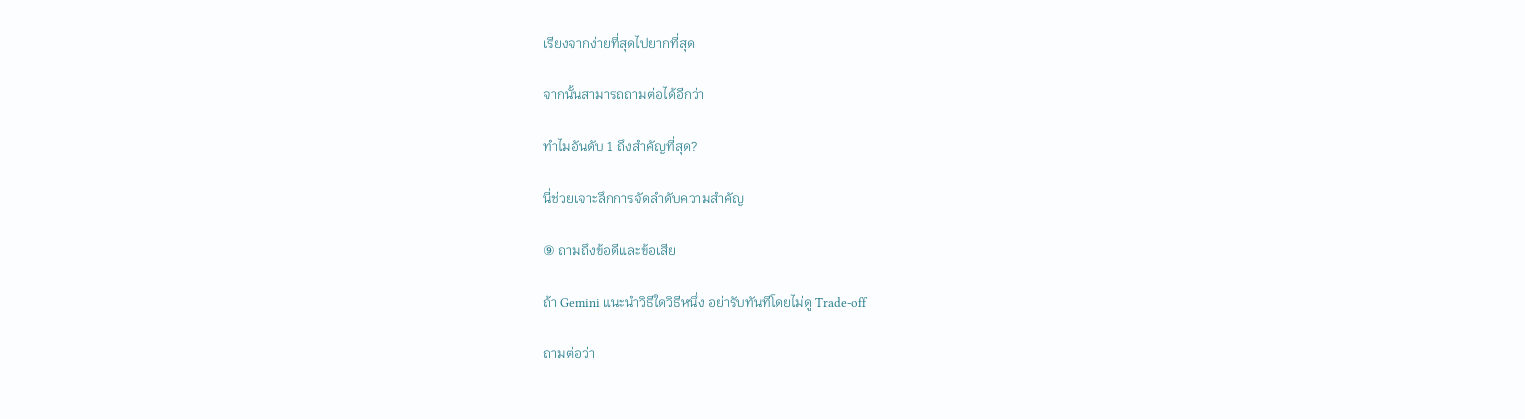เรียงจากง่ายที่สุดไปยากที่สุด

จากนั้นสามารถถามต่อได้อีกว่า

ทำไมอันดับ 1 ถึงสำคัญที่สุด?

นี่ช่วยเจาะลึกการจัดลำดับความสำคัญ

⑨ ถามถึงข้อดีและข้อเสีย

ถ้า Gemini แนะนำวิธีใดวิธีหนึ่ง อย่ารับทันทีโดยไม่ดู Trade-off

ถามต่อว่า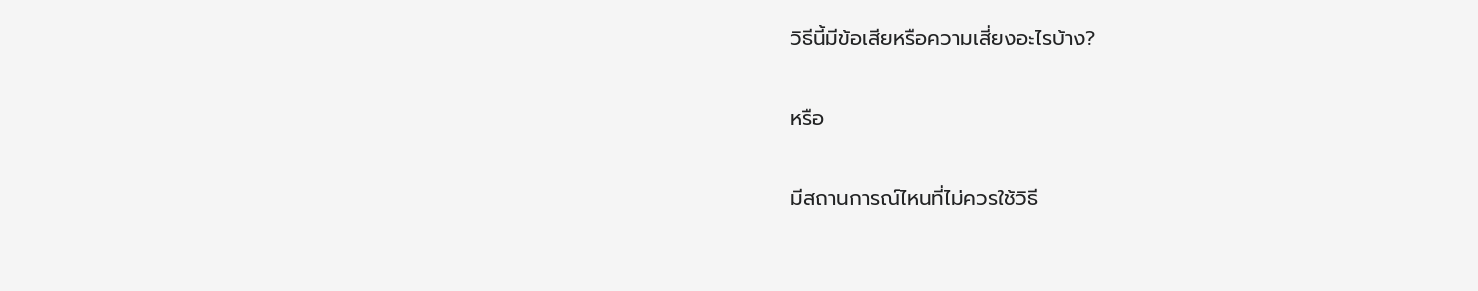วิธีนี้มีข้อเสียหรือความเสี่ยงอะไรบ้าง?

หรือ

มีสถานการณ์ไหนที่ไม่ควรใช้วิธี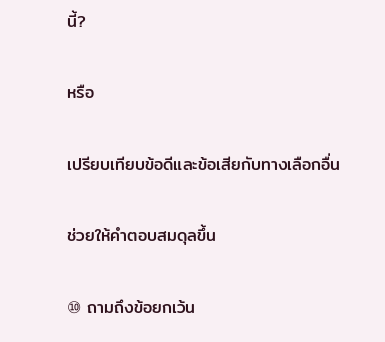นี้?

หรือ

เปรียบเทียบข้อดีและข้อเสียกับทางเลือกอื่น

ช่วยให้คำตอบสมดุลขึ้น

⑩ ถามถึงข้อยกเว้น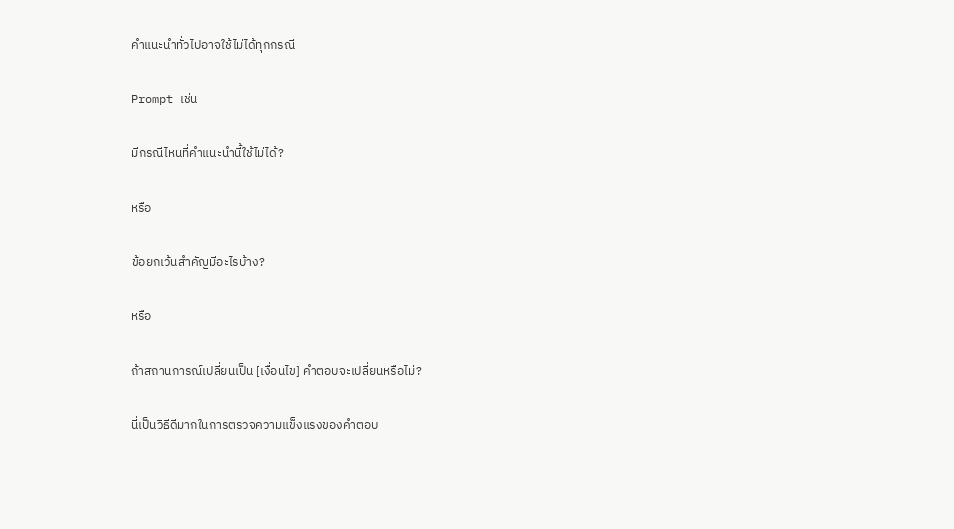คำแนะนำทั่วไปอาจใช้ไม่ได้ทุกกรณี

Prompt เช่น

มีกรณีไหนที่คำแนะนำนี้ใช้ไม่ได้?

หรือ

ข้อยกเว้นสำคัญมีอะไรบ้าง?

หรือ

ถ้าสถานการณ์เปลี่ยนเป็น [เงื่อนไข] คำตอบจะเปลี่ยนหรือไม่?

นี่เป็นวิธีดีมากในการตรวจความแข็งแรงของคำตอบ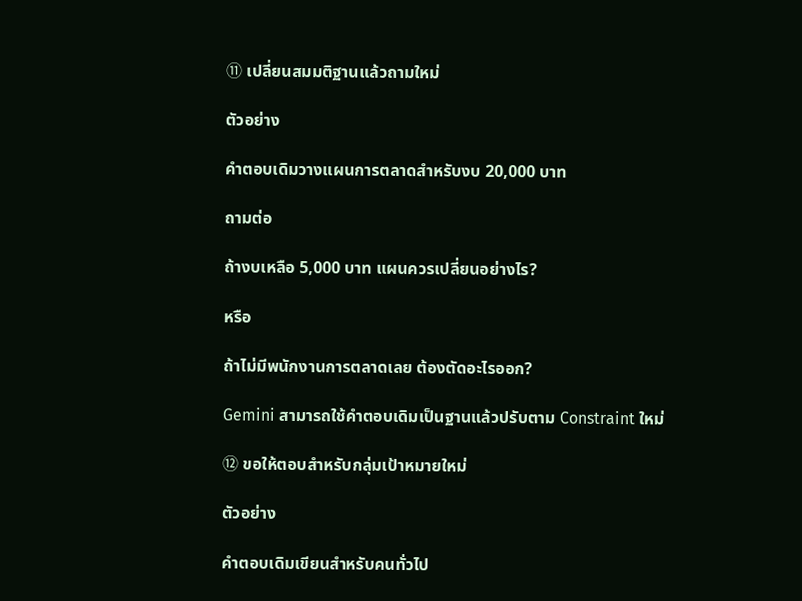⑪ เปลี่ยนสมมติฐานแล้วถามใหม่

ตัวอย่าง

คำตอบเดิมวางแผนการตลาดสำหรับงบ 20,000 บาท

ถามต่อ

ถ้างบเหลือ 5,000 บาท แผนควรเปลี่ยนอย่างไร?

หรือ

ถ้าไม่มีพนักงานการตลาดเลย ต้องตัดอะไรออก?

Gemini สามารถใช้คำตอบเดิมเป็นฐานแล้วปรับตาม Constraint ใหม่

⑫ ขอให้ตอบสำหรับกลุ่มเป้าหมายใหม่

ตัวอย่าง

คำตอบเดิมเขียนสำหรับคนทั่วไป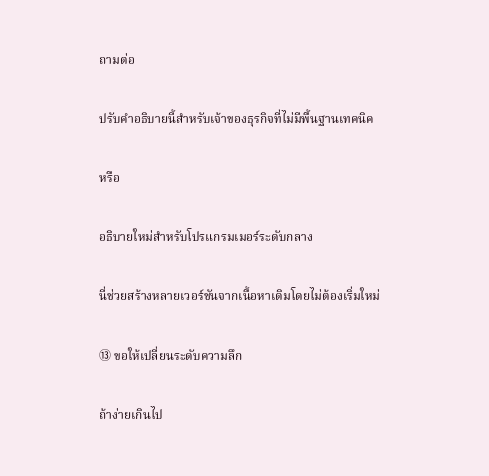ถามต่อ

ปรับคำอธิบายนี้สำหรับเจ้าของธุรกิจที่ไม่มีพื้นฐานเทคนิค

หรือ

อธิบายใหม่สำหรับโปรแกรมเมอร์ระดับกลาง

นี่ช่วยสร้างหลายเวอร์ชันจากเนื้อหาเดิมโดยไม่ต้องเริ่มใหม่

⑬ ขอให้เปลี่ยนระดับความลึก

ถ้าง่ายเกินไป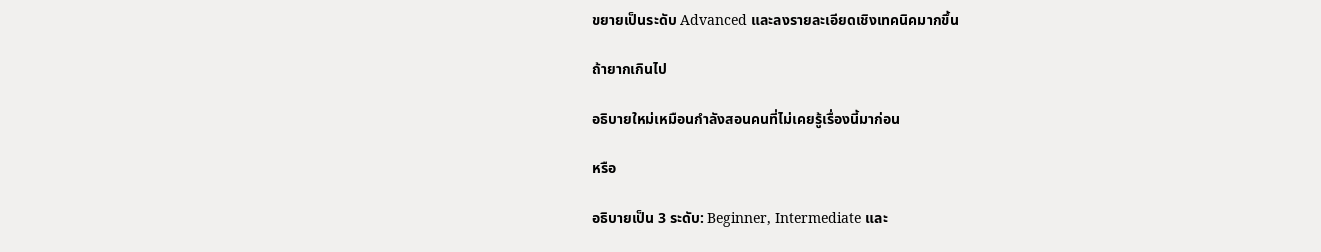ขยายเป็นระดับ Advanced และลงรายละเอียดเชิงเทคนิคมากขึ้น

ถ้ายากเกินไป

อธิบายใหม่เหมือนกำลังสอนคนที่ไม่เคยรู้เรื่องนี้มาก่อน

หรือ

อธิบายเป็น 3 ระดับ: Beginner, Intermediate และ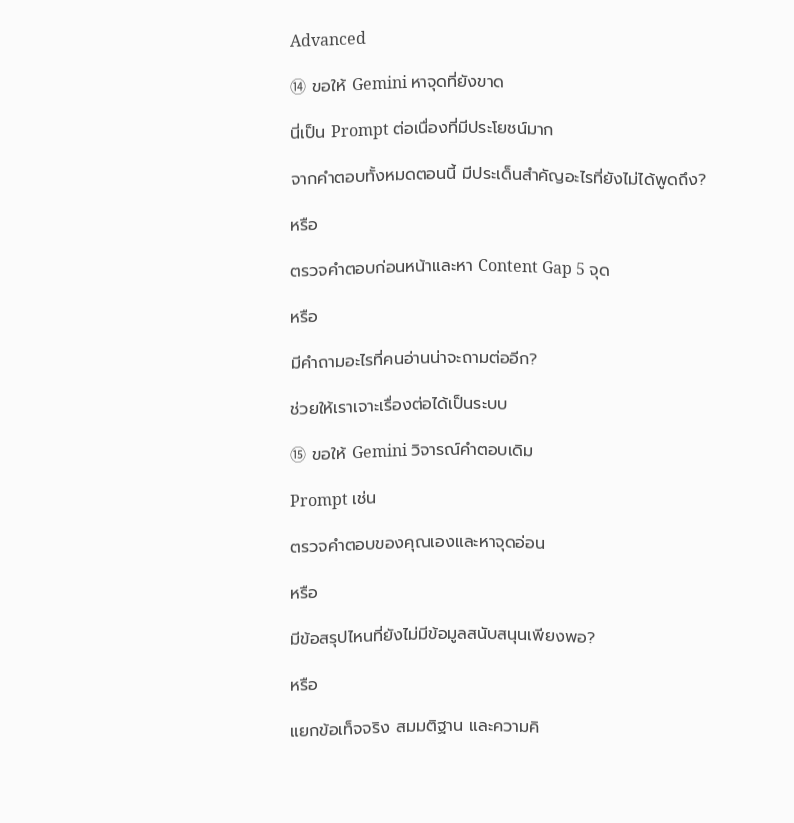Advanced

⑭ ขอให้ Gemini หาจุดที่ยังขาด

นี่เป็น Prompt ต่อเนื่องที่มีประโยชน์มาก

จากคำตอบทั้งหมดตอนนี้ มีประเด็นสำคัญอะไรที่ยังไม่ได้พูดถึง?

หรือ

ตรวจคำตอบก่อนหน้าและหา Content Gap 5 จุด

หรือ

มีคำถามอะไรที่คนอ่านน่าจะถามต่ออีก?

ช่วยให้เราเจาะเรื่องต่อได้เป็นระบบ

⑮ ขอให้ Gemini วิจารณ์คำตอบเดิม

Prompt เช่น

ตรวจคำตอบของคุณเองและหาจุดอ่อน

หรือ

มีข้อสรุปไหนที่ยังไม่มีข้อมูลสนับสนุนเพียงพอ?

หรือ

แยกข้อเท็จจริง สมมติฐาน และความคิ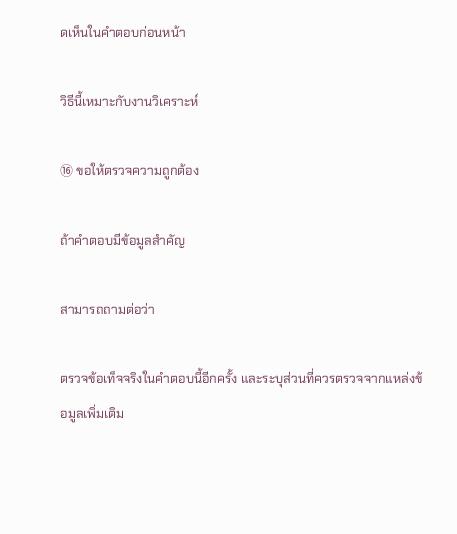ดเห็นในคำตอบก่อนหน้า

วิธีนี้เหมาะกับงานวิเคราะห์

⑯ ขอให้ตรวจความถูกต้อง

ถ้าคำตอบมีข้อมูลสำคัญ

สามารถถามต่อว่า

ตรวจข้อเท็จจริงในคำตอบนี้อีกครั้ง และระบุส่วนที่ควรตรวจจากแหล่งข้อมูลเพิ่มเติม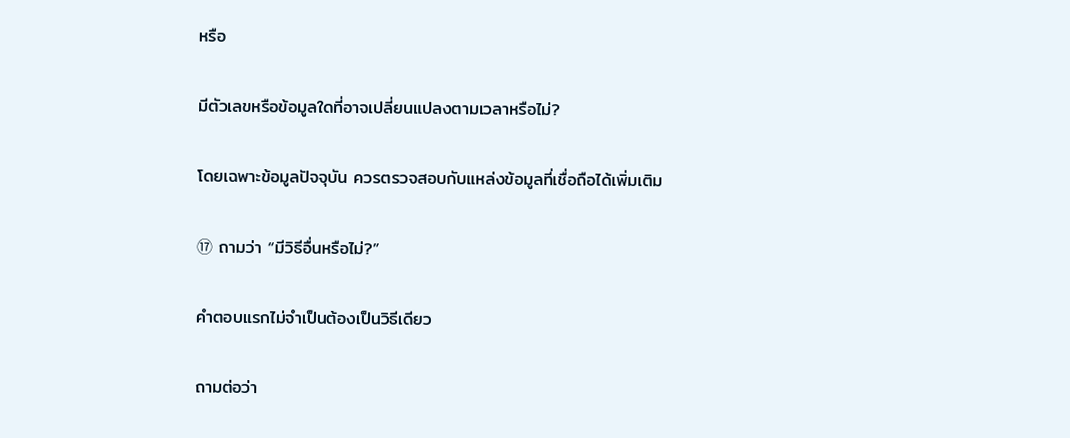หรือ

มีตัวเลขหรือข้อมูลใดที่อาจเปลี่ยนแปลงตามเวลาหรือไม่?

โดยเฉพาะข้อมูลปัจจุบัน ควรตรวจสอบกับแหล่งข้อมูลที่เชื่อถือได้เพิ่มเติม

⑰ ถามว่า “มีวิธีอื่นหรือไม่?”

คำตอบแรกไม่จำเป็นต้องเป็นวิธีเดียว

ถามต่อว่า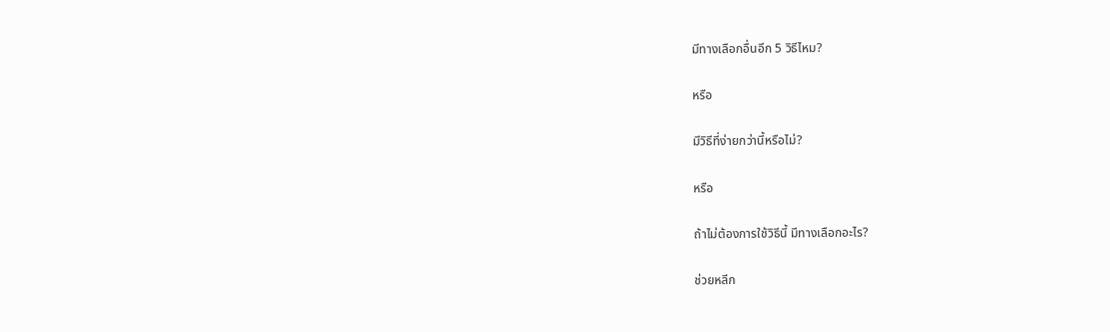มีทางเลือกอื่นอีก 5 วิธีไหม?

หรือ

มีวิธีที่ง่ายกว่านี้หรือไม่?

หรือ

ถ้าไม่ต้องการใช้วิธีนี้ มีทางเลือกอะไร?

ช่วยหลีก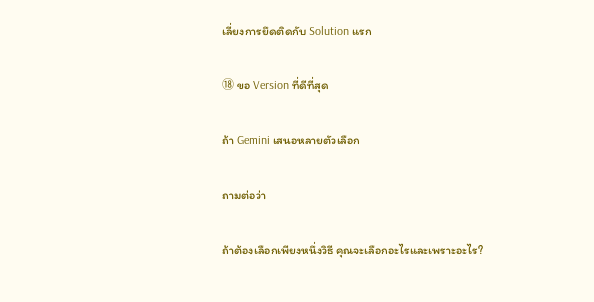เลี่ยงการยึดติดกับ Solution แรก

⑱ ขอ Version ที่ดีที่สุด

ถ้า Gemini เสนอหลายตัวเลือก

ถามต่อว่า

ถ้าต้องเลือกเพียงหนึ่งวิธี คุณจะเลือกอะไรและเพราะอะไร?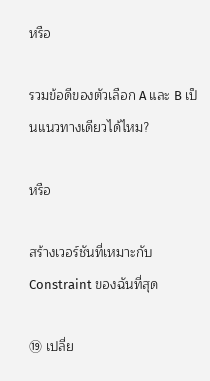หรือ

รวมข้อดีของตัวเลือก A และ B เป็นแนวทางเดียวได้ไหม?

หรือ

สร้างเวอร์ชันที่เหมาะกับ Constraint ของฉันที่สุด

⑲ เปลี่ย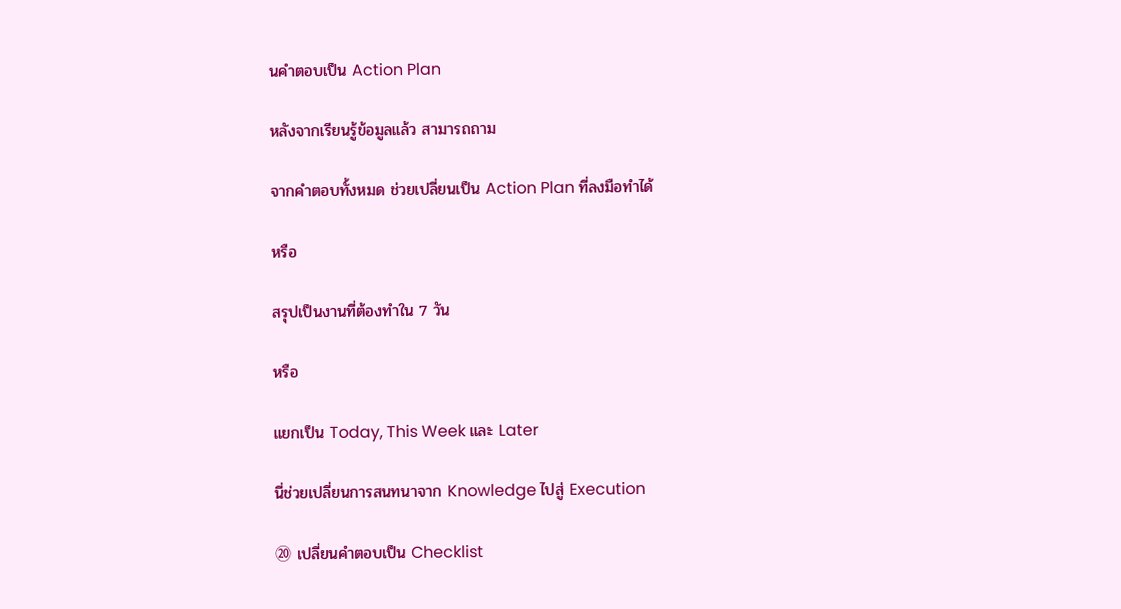นคำตอบเป็น Action Plan

หลังจากเรียนรู้ข้อมูลแล้ว สามารถถาม

จากคำตอบทั้งหมด ช่วยเปลี่ยนเป็น Action Plan ที่ลงมือทำได้

หรือ

สรุปเป็นงานที่ต้องทำใน 7 วัน

หรือ

แยกเป็น Today, This Week และ Later

นี่ช่วยเปลี่ยนการสนทนาจาก Knowledge ไปสู่ Execution

⑳ เปลี่ยนคำตอบเป็น Checklist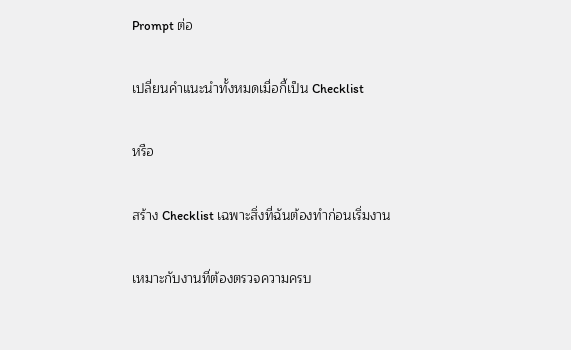Prompt ต่อ

เปลี่ยนคำแนะนำทั้งหมดเมื่อกี้เป็น Checklist

หรือ

สร้าง Checklist เฉพาะสิ่งที่ฉันต้องทำก่อนเริ่มงาน

เหมาะกับงานที่ต้องตรวจความครบ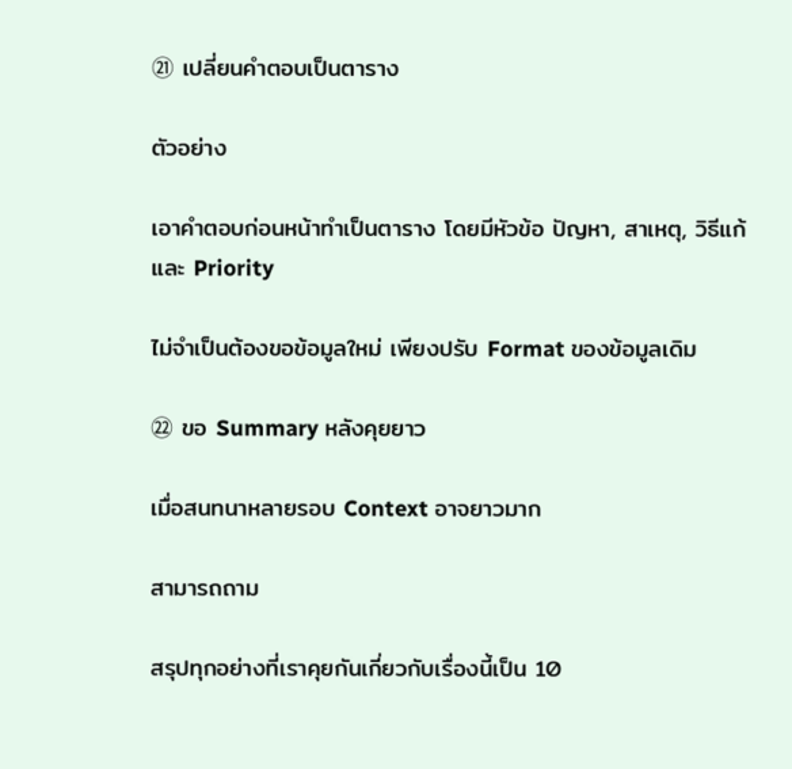㉑ เปลี่ยนคำตอบเป็นตาราง

ตัวอย่าง

เอาคำตอบก่อนหน้าทำเป็นตาราง โดยมีหัวข้อ ปัญหา, สาเหตุ, วิธีแก้ และ Priority

ไม่จำเป็นต้องขอข้อมูลใหม่ เพียงปรับ Format ของข้อมูลเดิม

㉒ ขอ Summary หลังคุยยาว

เมื่อสนทนาหลายรอบ Context อาจยาวมาก

สามารถถาม

สรุปทุกอย่างที่เราคุยกันเกี่ยวกับเรื่องนี้เป็น 10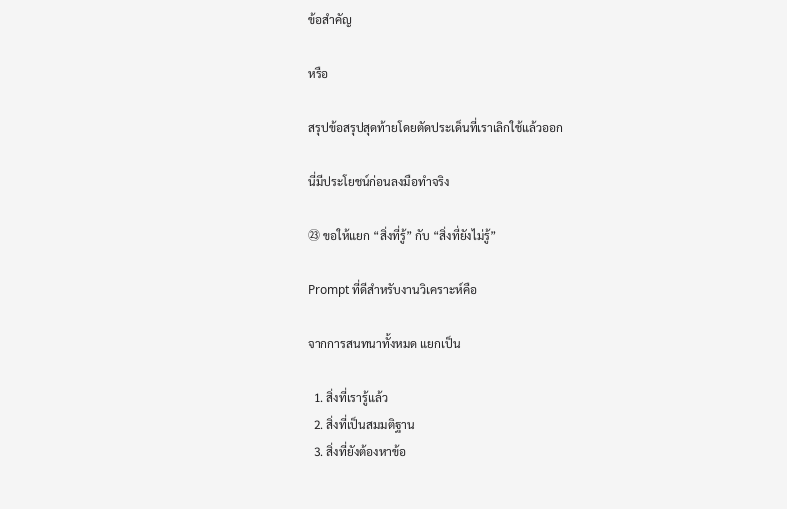ข้อสำคัญ

หรือ

สรุปข้อสรุปสุดท้ายโดยตัดประเด็นที่เราเลิกใช้แล้วออก

นี่มีประโยชน์ก่อนลงมือทำจริง

㉓ ขอให้แยก “สิ่งที่รู้” กับ “สิ่งที่ยังไม่รู้”

Prompt ที่ดีสำหรับงานวิเคราะห์คือ

จากการสนทนาทั้งหมด แยกเป็น

  1. สิ่งที่เรารู้แล้ว
  2. สิ่งที่เป็นสมมติฐาน
  3. สิ่งที่ยังต้องหาข้อ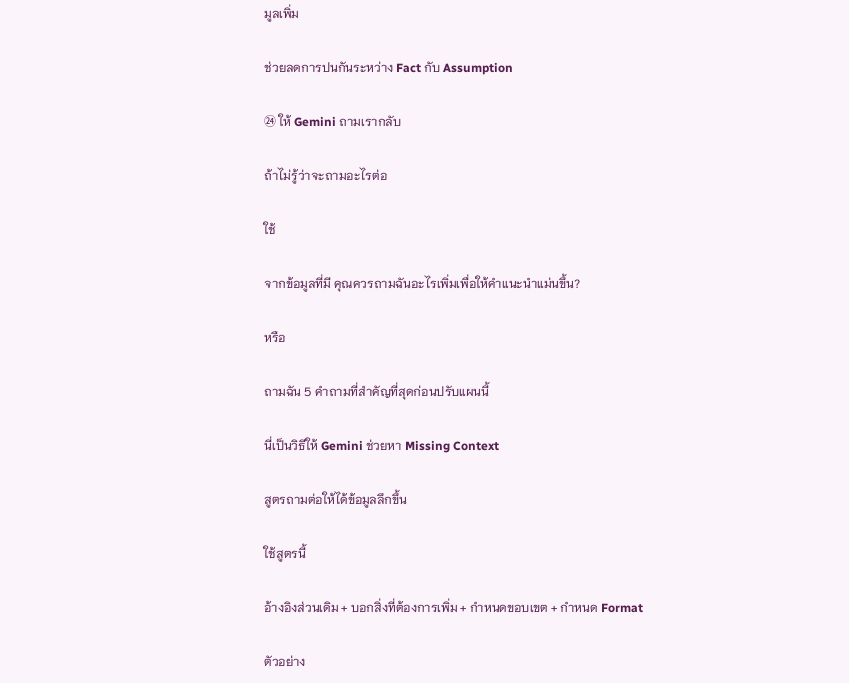มูลเพิ่ม

ช่วยลดการปนกันระหว่าง Fact กับ Assumption

㉔ ให้ Gemini ถามเรากลับ

ถ้าไม่รู้ว่าจะถามอะไรต่อ

ใช้

จากข้อมูลที่มี คุณควรถามฉันอะไรเพิ่มเพื่อให้คำแนะนำแม่นขึ้น?

หรือ

ถามฉัน 5 คำถามที่สำคัญที่สุดก่อนปรับแผนนี้

นี่เป็นวิธีให้ Gemini ช่วยหา Missing Context

สูตรถามต่อให้ได้ข้อมูลลึกขึ้น

ใช้สูตรนี้

อ้างอิงส่วนเดิม + บอกสิ่งที่ต้องการเพิ่ม + กำหนดขอบเขต + กำหนด Format

ตัวอย่าง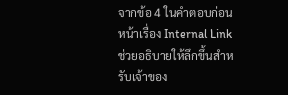จากข้อ 4 ในคำตอบก่อนหน้าเรื่อง Internal Link ช่วยอธิบายให้ลึกขึ้นสำหรับเจ้าของ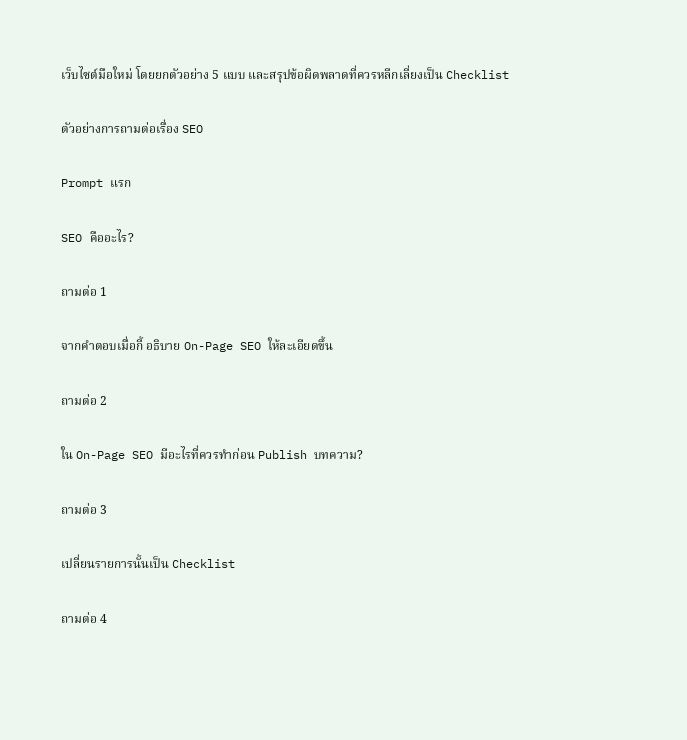เว็บไซต์มือใหม่ โดยยกตัวอย่าง 5 แบบ และสรุปข้อผิดพลาดที่ควรหลีกเลี่ยงเป็น Checklist

ตัวอย่างการถามต่อเรื่อง SEO

Prompt แรก

SEO คืออะไร?

ถามต่อ 1

จากคำตอบเมื่อกี้ อธิบาย On-Page SEO ให้ละเอียดขึ้น

ถามต่อ 2

ใน On-Page SEO มีอะไรที่ควรทำก่อน Publish บทความ?

ถามต่อ 3

เปลี่ยนรายการนั้นเป็น Checklist

ถามต่อ 4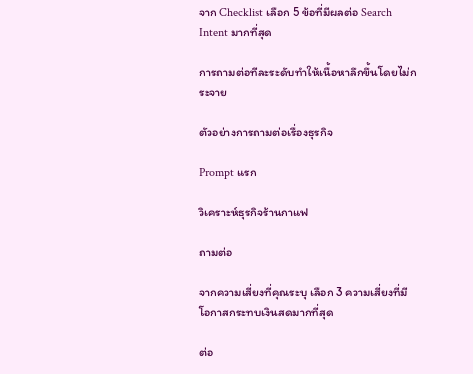จาก Checklist เลือก 5 ข้อที่มีผลต่อ Search Intent มากที่สุด

การถามต่อทีละระดับทำให้เนื้อหาลึกขึ้นโดยไม่กระจาย

ตัวอย่างการถามต่อเรื่องธุรกิจ

Prompt แรก

วิเคราะห์ธุรกิจร้านกาแฟ

ถามต่อ

จากความเสี่ยงที่คุณระบุ เลือก 3 ความเสี่ยงที่มีโอกาสกระทบเงินสดมากที่สุด

ต่อ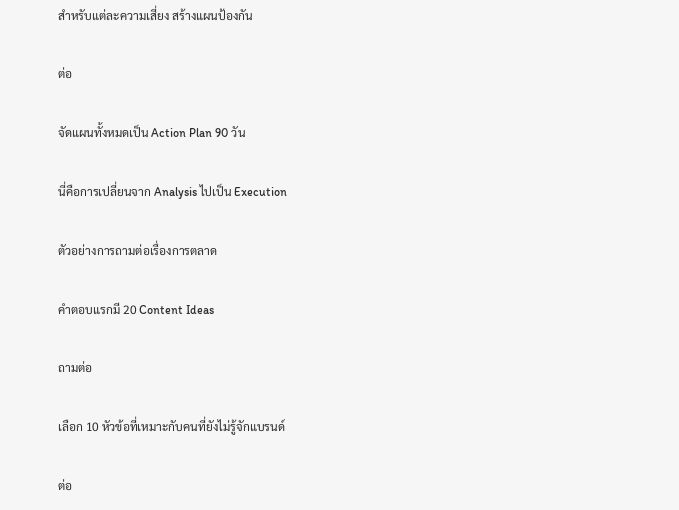สำหรับแต่ละความเสี่ยง สร้างแผนป้องกัน

ต่อ

จัดแผนทั้งหมดเป็น Action Plan 90 วัน

นี่คือการเปลี่ยนจาก Analysis ไปเป็น Execution

ตัวอย่างการถามต่อเรื่องการตลาด

คำตอบแรกมี 20 Content Ideas

ถามต่อ

เลือก 10 หัวข้อที่เหมาะกับคนที่ยังไม่รู้จักแบรนด์

ต่อ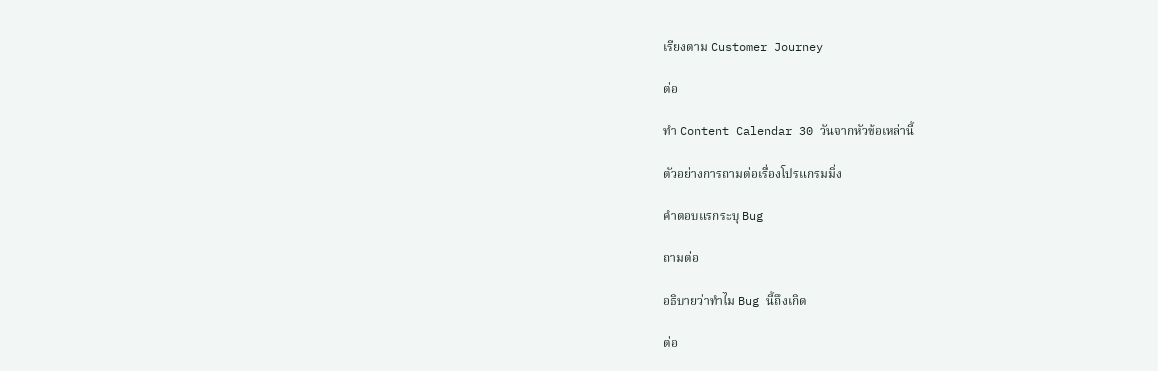เรียงตาม Customer Journey

ต่อ

ทำ Content Calendar 30 วันจากหัวข้อเหล่านี้

ตัวอย่างการถามต่อเรื่องโปรแกรมมิ่ง

คำตอบแรกระบุ Bug

ถามต่อ

อธิบายว่าทำไม Bug นี้ถึงเกิด

ต่อ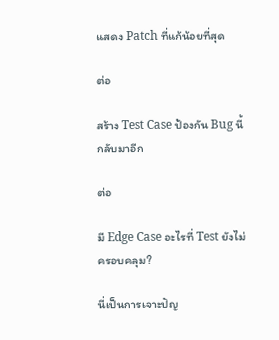แสดง Patch ที่แก้น้อยที่สุด

ต่อ

สร้าง Test Case ป้องกัน Bug นี้กลับมาอีก

ต่อ

มี Edge Case อะไรที่ Test ยังไม่ครอบคลุม?

นี่เป็นการเจาะปัญ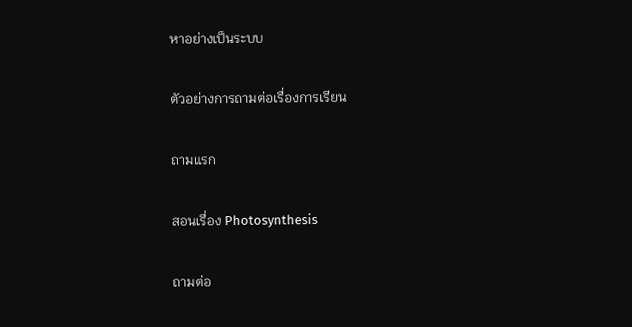หาอย่างเป็นระบบ

ตัวอย่างการถามต่อเรื่องการเรียน

ถามแรก

สอนเรื่อง Photosynthesis

ถามต่อ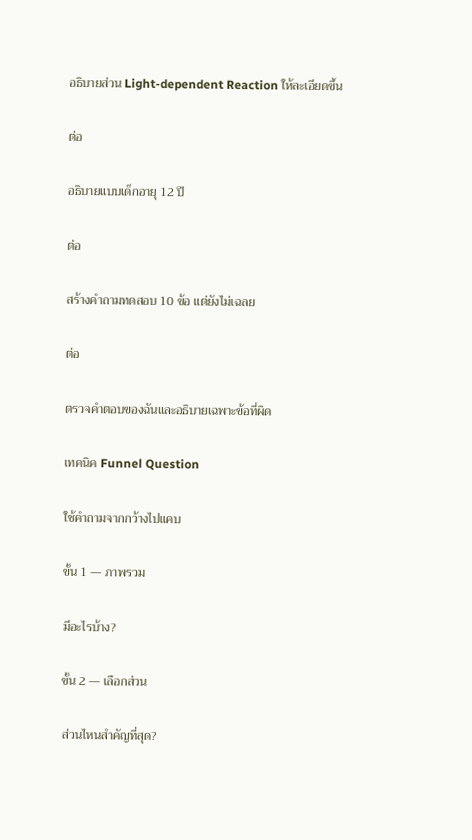อธิบายส่วน Light-dependent Reaction ให้ละเอียดขึ้น

ต่อ

อธิบายแบบเด็กอายุ 12 ปี

ต่อ

สร้างคำถามทดสอบ 10 ข้อ แต่ยังไม่เฉลย

ต่อ

ตรวจคำตอบของฉันและอธิบายเฉพาะข้อที่ผิด

เทคนิค Funnel Question

ใช้คำถามจากกว้างไปแคบ

ขั้น 1 — ภาพรวม

มีอะไรบ้าง?

ขั้น 2 — เลือกส่วน

ส่วนไหนสำคัญที่สุด?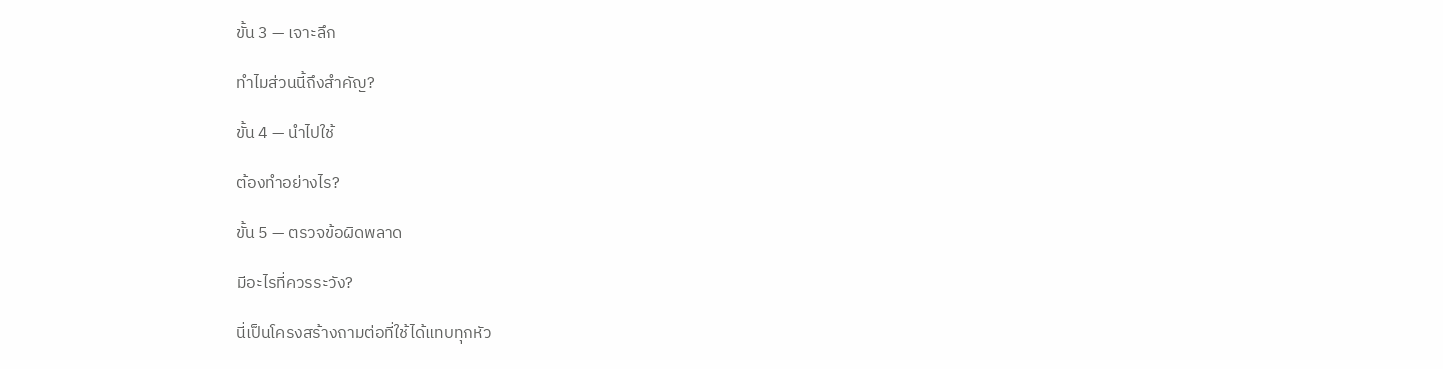ขั้น 3 — เจาะลึก

ทำไมส่วนนี้ถึงสำคัญ?

ขั้น 4 — นำไปใช้

ต้องทำอย่างไร?

ขั้น 5 — ตรวจข้อผิดพลาด

มีอะไรที่ควรระวัง?

นี่เป็นโครงสร้างถามต่อที่ใช้ได้แทบทุกหัว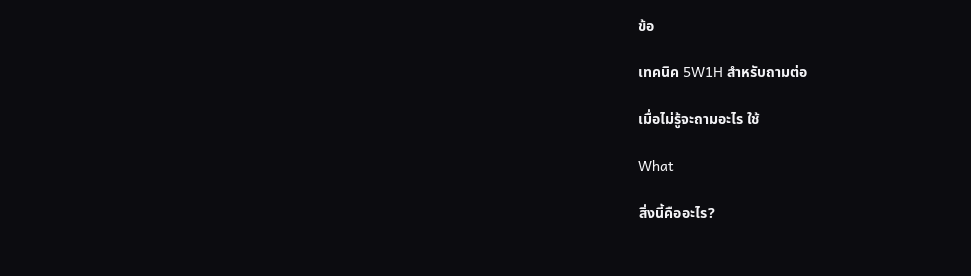ข้อ

เทคนิค 5W1H สำหรับถามต่อ

เมื่อไม่รู้จะถามอะไร ใช้

What

สิ่งนี้คืออะไร?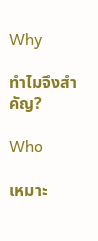Why

ทำไมจึงสำคัญ?

Who

เหมาะ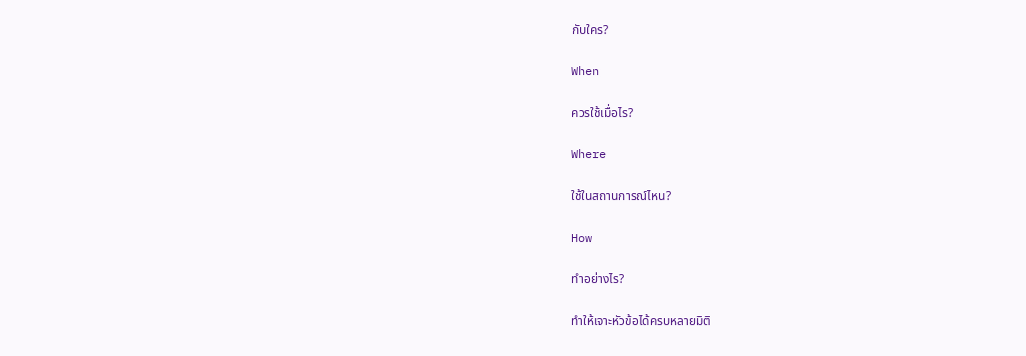กับใคร?

When

ควรใช้เมื่อไร?

Where

ใช้ในสถานการณ์ไหน?

How

ทำอย่างไร?

ทำให้เจาะหัวข้อได้ครบหลายมิติ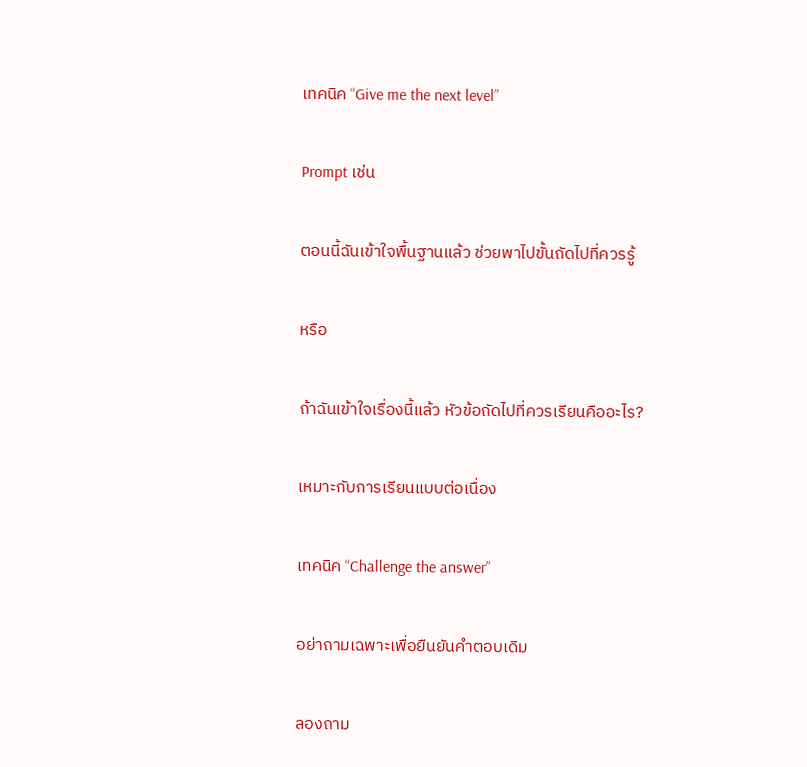เทคนิค “Give me the next level”

Prompt เช่น

ตอนนี้ฉันเข้าใจพื้นฐานแล้ว ช่วยพาไปขั้นถัดไปที่ควรรู้

หรือ

ถ้าฉันเข้าใจเรื่องนี้แล้ว หัวข้อถัดไปที่ควรเรียนคืออะไร?

เหมาะกับการเรียนแบบต่อเนื่อง

เทคนิค “Challenge the answer”

อย่าถามเฉพาะเพื่อยืนยันคำตอบเดิม

ลองถาม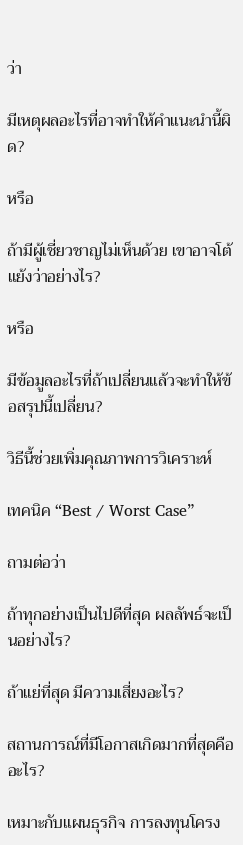ว่า

มีเหตุผลอะไรที่อาจทำให้คำแนะนำนี้ผิด?

หรือ

ถ้ามีผู้เชี่ยวชาญไม่เห็นด้วย เขาอาจโต้แย้งว่าอย่างไร?

หรือ

มีข้อมูลอะไรที่ถ้าเปลี่ยนแล้วจะทำให้ข้อสรุปนี้เปลี่ยน?

วิธีนี้ช่วยเพิ่มคุณภาพการวิเคราะห์

เทคนิค “Best / Worst Case”

ถามต่อว่า

ถ้าทุกอย่างเป็นไปดีที่สุด ผลลัพธ์จะเป็นอย่างไร?

ถ้าแย่ที่สุด มีความเสี่ยงอะไร?

สถานการณ์ที่มีโอกาสเกิดมากที่สุดคืออะไร?

เหมาะกับแผนธุรกิจ การลงทุนโครง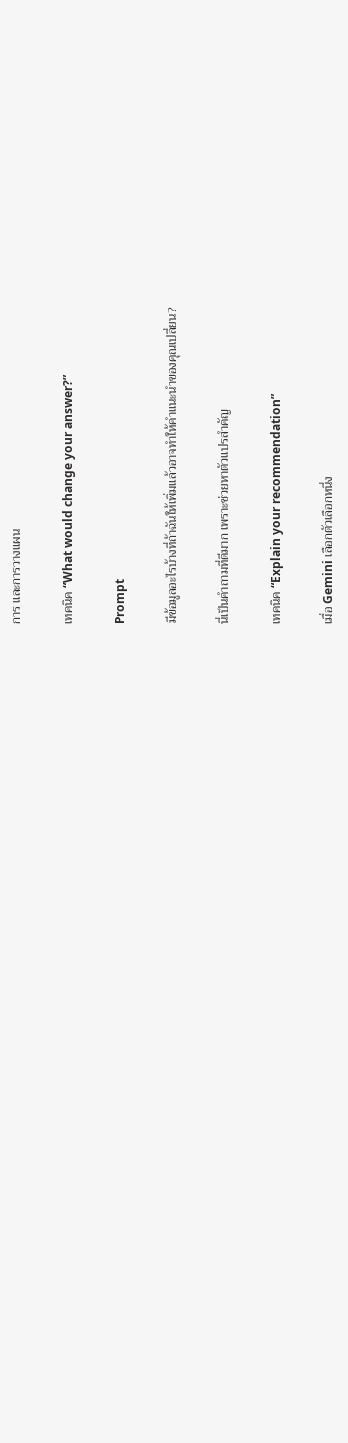การ และการวางแผน

เทคนิค “What would change your answer?”

Prompt

มีข้อมูลอะไรบ้างที่ถ้าฉันให้เพิ่มแล้วอาจทำให้คำแนะนำของคุณเปลี่ยน?

นี่เป็นคำถามที่ดีมาก เพราะช่วยหาตัวแปรสำคัญ

เทคนิค “Explain your recommendation”

เมื่อ Gemini เลือกตัวเลือกหนึ่ง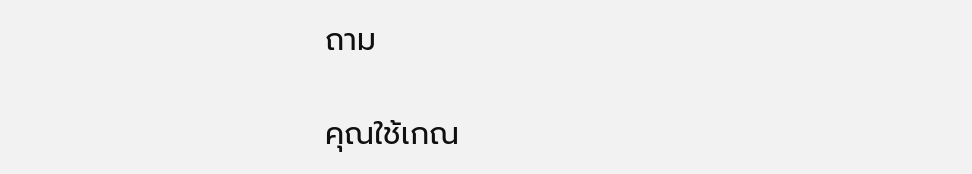ถาม

คุณใช้เกณ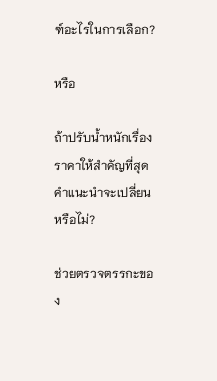ฑ์อะไรในการเลือก?

หรือ

ถ้าปรับน้ำหนักเรื่องราคาให้สำคัญที่สุด คำแนะนำจะเปลี่ยนหรือไม่?

ช่วยตรวจตรรกะของ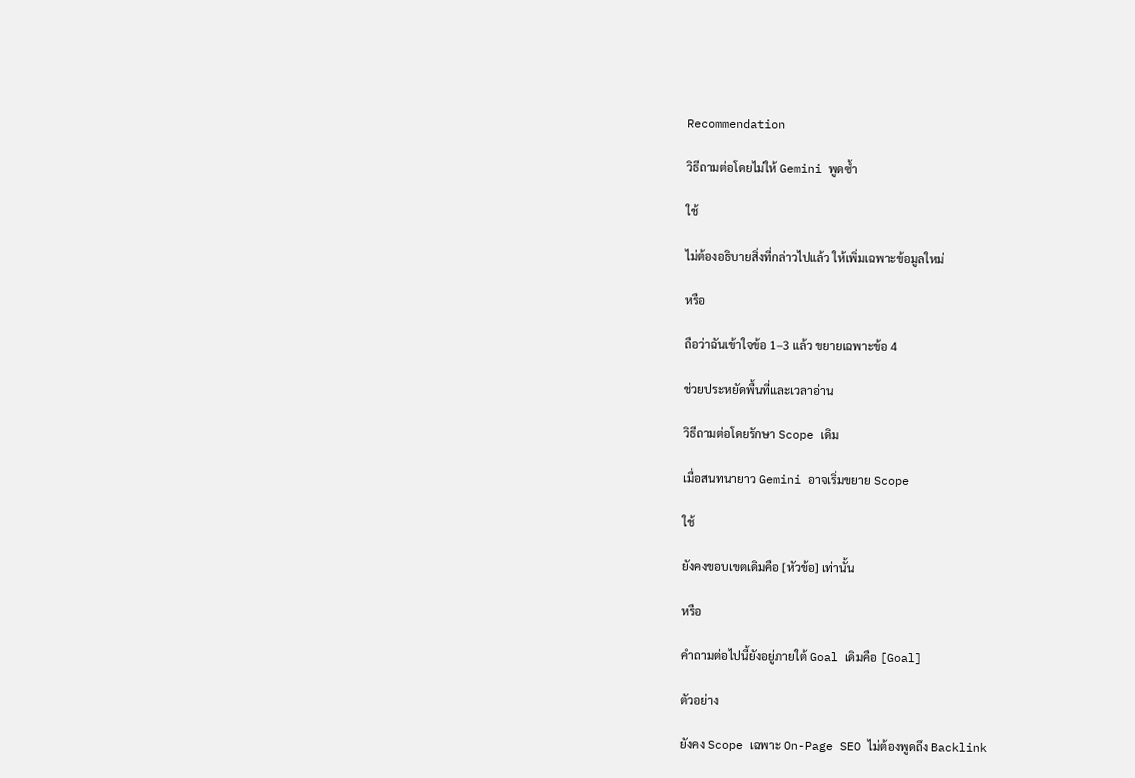Recommendation

วิธีถามต่อโดยไม่ให้ Gemini พูดซ้ำ

ใช้

ไม่ต้องอธิบายสิ่งที่กล่าวไปแล้ว ให้เพิ่มเฉพาะข้อมูลใหม่

หรือ

ถือว่าฉันเข้าใจข้อ 1–3 แล้ว ขยายเฉพาะข้อ 4

ช่วยประหยัดพื้นที่และเวลาอ่าน

วิธีถามต่อโดยรักษา Scope เดิม

เมื่อสนทนายาว Gemini อาจเริ่มขยาย Scope

ใช้

ยังคงขอบเขตเดิมคือ [หัวข้อ] เท่านั้น

หรือ

คำถามต่อไปนี้ยังอยู่ภายใต้ Goal เดิมคือ [Goal]

ตัวอย่าง

ยังคง Scope เฉพาะ On-Page SEO ไม่ต้องพูดถึง Backlink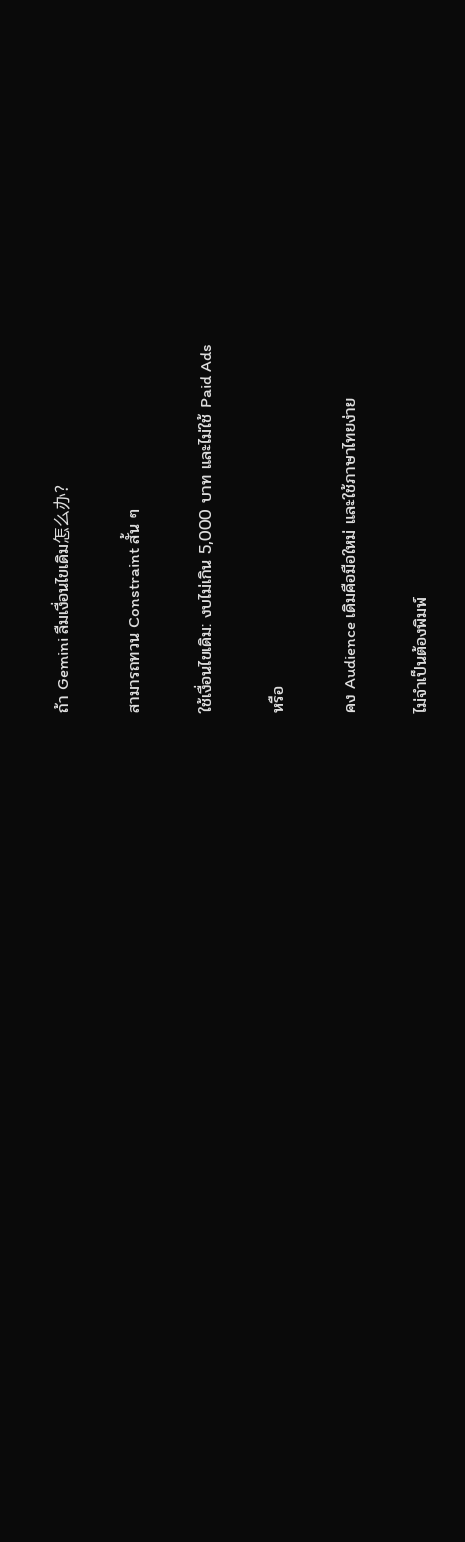ถ้า Gemini ลืมเงื่อนไขเดิม怎么办?

สามารถทวน Constraint สั้น ๆ

ใช้เงื่อนไขเดิม: งบไม่เกิน 5,000 บาท และไม่ใช้ Paid Ads

หรือ

คง Audience เดิมคือมือใหม่ และใช้ภาษาไทยง่าย

ไม่จำเป็นต้องพิมพ์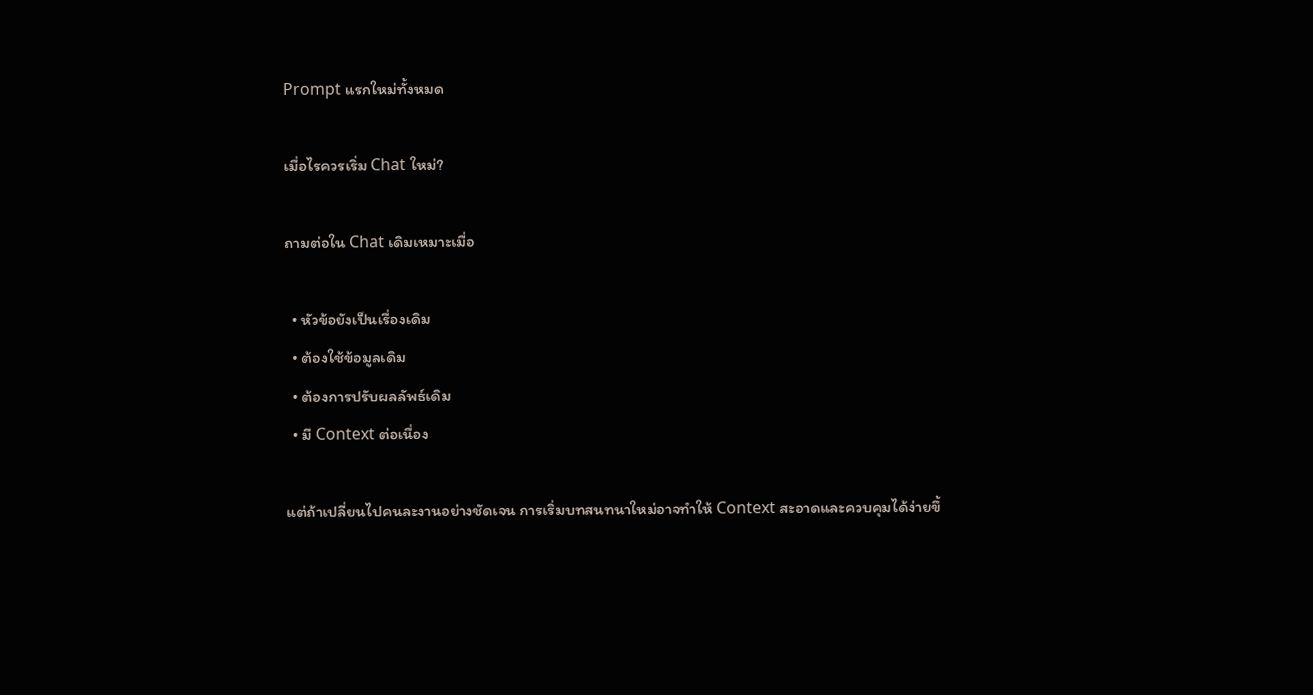Prompt แรกใหม่ทั้งหมด

เมื่อไรควรเริ่ม Chat ใหม่?

ถามต่อใน Chat เดิมเหมาะเมื่อ

  • หัวข้อยังเป็นเรื่องเดิม
  • ต้องใช้ข้อมูลเดิม
  • ต้องการปรับผลลัพธ์เดิม
  • มี Context ต่อเนื่อง

แต่ถ้าเปลี่ยนไปคนละงานอย่างชัดเจน การเริ่มบทสนทนาใหม่อาจทำให้ Context สะอาดและควบคุมได้ง่ายขึ้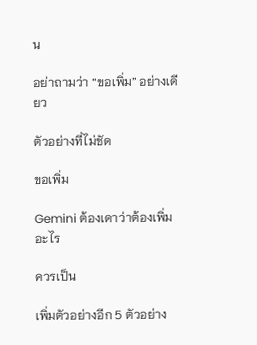น

อย่าถามว่า “ขอเพิ่ม” อย่างเดียว

ตัวอย่างที่ไม่ชัด

ขอเพิ่ม

Gemini ต้องเดาว่าต้องเพิ่มอะไร

ควรเป็น

เพิ่มตัวอย่างอีก 5 ตัวอย่าง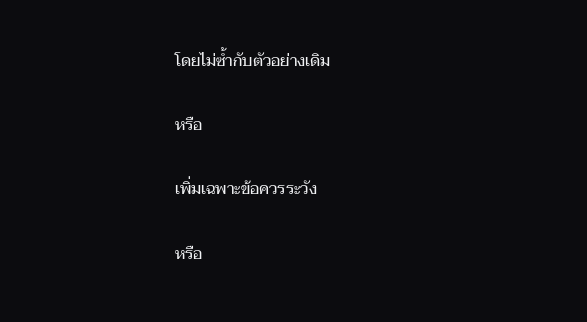โดยไม่ซ้ำกับตัวอย่างเดิม

หรือ

เพิ่มเฉพาะข้อควรระวัง

หรือ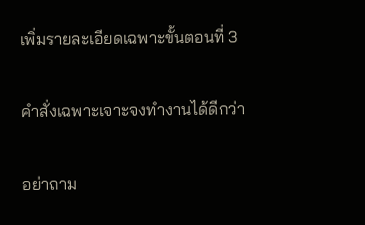เพิ่มรายละเอียดเฉพาะขั้นตอนที่ 3

คำสั่งเฉพาะเจาะจงทำงานได้ดีกว่า

อย่าถาม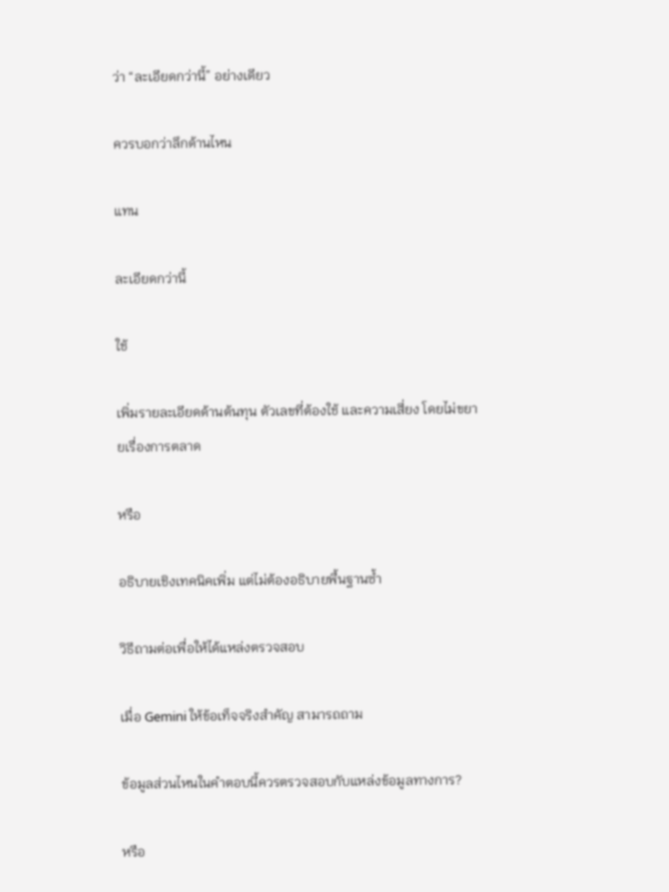ว่า “ละเอียดกว่านี้” อย่างเดียว

ควรบอกว่าลึกด้านไหน

แทน

ละเอียดกว่านี้

ใช้

เพิ่มรายละเอียดด้านต้นทุน ตัวเลขที่ต้องใช้ และความเสี่ยง โดยไม่ขยายเรื่องการตลาด

หรือ

อธิบายเชิงเทคนิคเพิ่ม แต่ไม่ต้องอธิบายพื้นฐานซ้ำ

วิธีถามต่อเพื่อให้ได้แหล่งตรวจสอบ

เมื่อ Gemini ให้ข้อเท็จจริงสำคัญ สามารถถาม

ข้อมูลส่วนไหนในคำตอบนี้ควรตรวจสอบกับแหล่งข้อมูลทางการ?

หรือ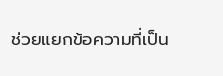ช่วยแยกข้อความที่เป็น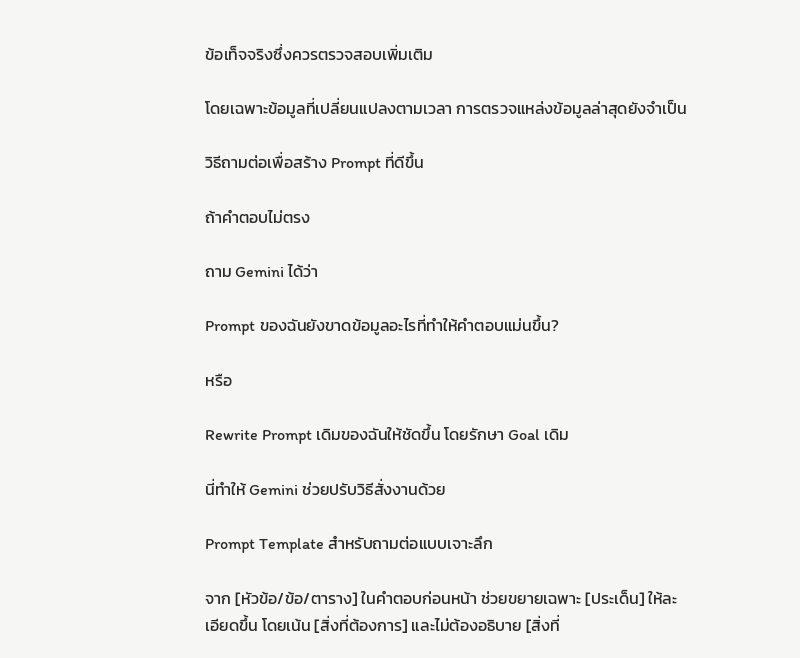ข้อเท็จจริงซึ่งควรตรวจสอบเพิ่มเติม

โดยเฉพาะข้อมูลที่เปลี่ยนแปลงตามเวลา การตรวจแหล่งข้อมูลล่าสุดยังจำเป็น

วิธีถามต่อเพื่อสร้าง Prompt ที่ดีขึ้น

ถ้าคำตอบไม่ตรง

ถาม Gemini ได้ว่า

Prompt ของฉันยังขาดข้อมูลอะไรที่ทำให้คำตอบแม่นขึ้น?

หรือ

Rewrite Prompt เดิมของฉันให้ชัดขึ้น โดยรักษา Goal เดิม

นี่ทำให้ Gemini ช่วยปรับวิธีสั่งงานด้วย

Prompt Template สำหรับถามต่อแบบเจาะลึก

จาก [หัวข้อ/ข้อ/ตาราง] ในคำตอบก่อนหน้า ช่วยขยายเฉพาะ [ประเด็น] ให้ละเอียดขึ้น โดยเน้น [สิ่งที่ต้องการ] และไม่ต้องอธิบาย [สิ่งที่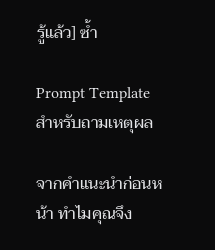รู้แล้ว] ซ้ำ

Prompt Template สำหรับถามเหตุผล

จากคำแนะนำก่อนหน้า ทำไมคุณจึง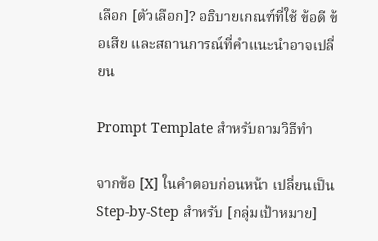เลือก [ตัวเลือก]? อธิบายเกณฑ์ที่ใช้ ข้อดี ข้อเสีย และสถานการณ์ที่คำแนะนำอาจเปลี่ยน

Prompt Template สำหรับถามวิธีทำ

จากข้อ [X] ในคำตอบก่อนหน้า เปลี่ยนเป็น Step-by-Step สำหรับ [กลุ่มเป้าหมาย]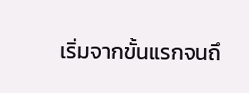เริ่มจากขั้นแรกจนถึ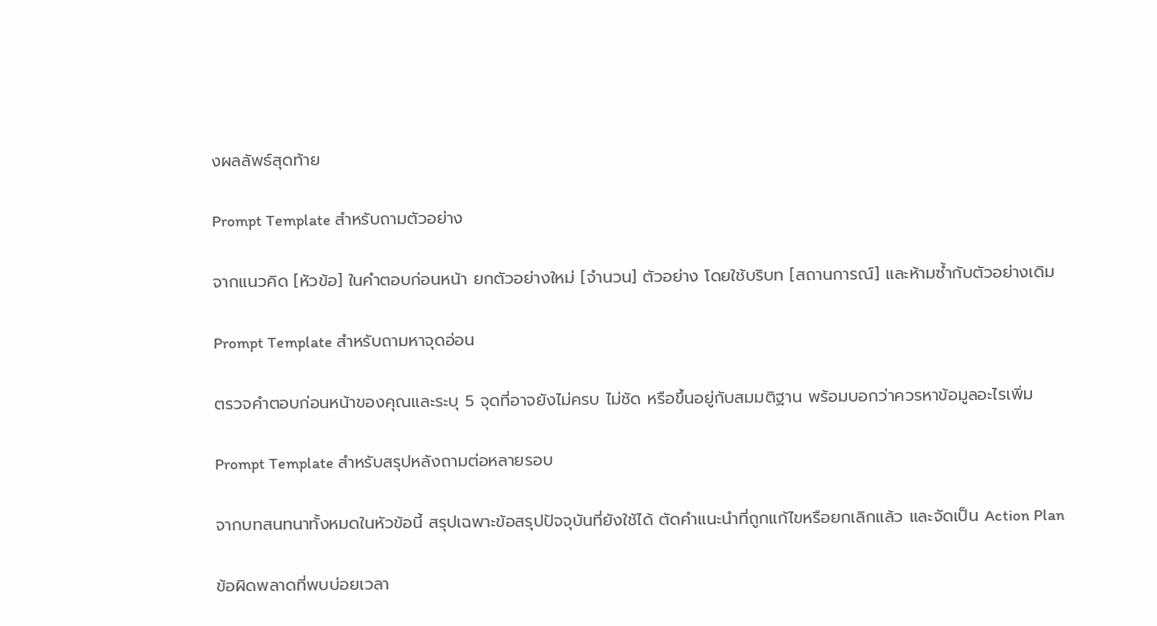งผลลัพธ์สุดท้าย

Prompt Template สำหรับถามตัวอย่าง

จากแนวคิด [หัวข้อ] ในคำตอบก่อนหน้า ยกตัวอย่างใหม่ [จำนวน] ตัวอย่าง โดยใช้บริบท [สถานการณ์] และห้ามซ้ำกับตัวอย่างเดิม

Prompt Template สำหรับถามหาจุดอ่อน

ตรวจคำตอบก่อนหน้าของคุณและระบุ 5 จุดที่อาจยังไม่ครบ ไม่ชัด หรือขึ้นอยู่กับสมมติฐาน พร้อมบอกว่าควรหาข้อมูลอะไรเพิ่ม

Prompt Template สำหรับสรุปหลังถามต่อหลายรอบ

จากบทสนทนาทั้งหมดในหัวข้อนี้ สรุปเฉพาะข้อสรุปปัจจุบันที่ยังใช้ได้ ตัดคำแนะนำที่ถูกแก้ไขหรือยกเลิกแล้ว และจัดเป็น Action Plan

ข้อผิดพลาดที่พบบ่อยเวลา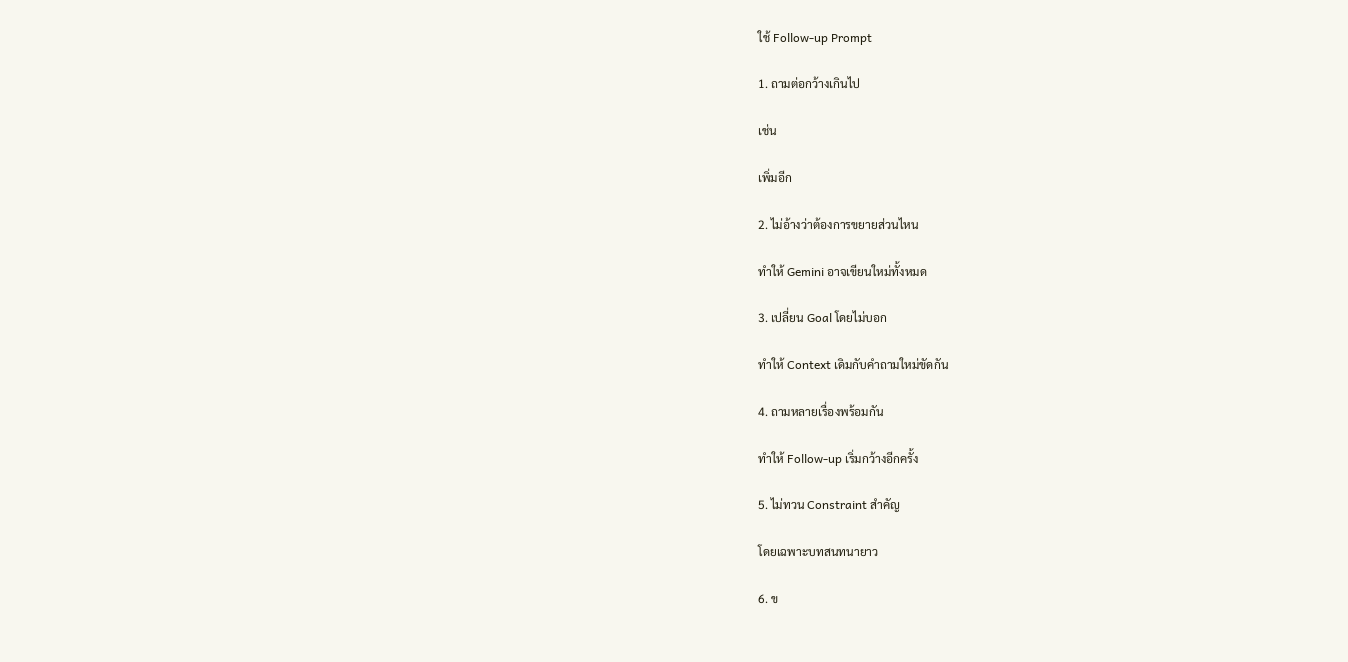ใช้ Follow-up Prompt

1. ถามต่อกว้างเกินไป

เช่น

เพิ่มอีก

2. ไม่อ้างว่าต้องการขยายส่วนไหน

ทำให้ Gemini อาจเขียนใหม่ทั้งหมด

3. เปลี่ยน Goal โดยไม่บอก

ทำให้ Context เดิมกับคำถามใหม่ขัดกัน

4. ถามหลายเรื่องพร้อมกัน

ทำให้ Follow-up เริ่มกว้างอีกครั้ง

5. ไม่ทวน Constraint สำคัญ

โดยเฉพาะบทสนทนายาว

6. ข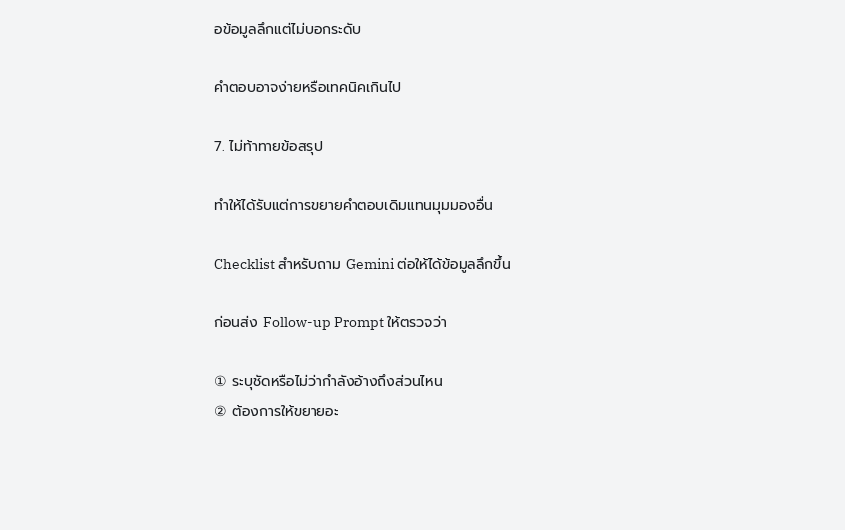อข้อมูลลึกแต่ไม่บอกระดับ

คำตอบอาจง่ายหรือเทคนิคเกินไป

7. ไม่ท้าทายข้อสรุป

ทำให้ได้รับแต่การขยายคำตอบเดิมแทนมุมมองอื่น

Checklist สำหรับถาม Gemini ต่อให้ได้ข้อมูลลึกขึ้น

ก่อนส่ง Follow-up Prompt ให้ตรวจว่า

① ระบุชัดหรือไม่ว่ากำลังอ้างถึงส่วนไหน
② ต้องการให้ขยายอะ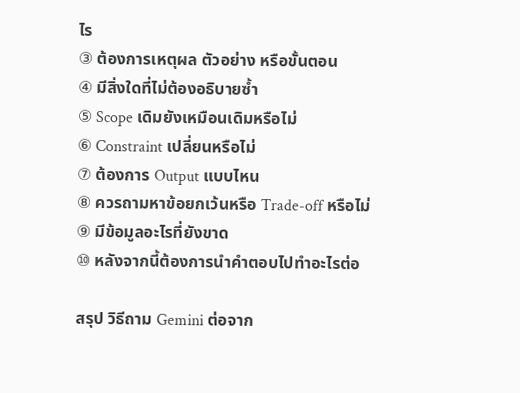ไร
③ ต้องการเหตุผล ตัวอย่าง หรือขั้นตอน
④ มีสิ่งใดที่ไม่ต้องอธิบายซ้ำ
⑤ Scope เดิมยังเหมือนเดิมหรือไม่
⑥ Constraint เปลี่ยนหรือไม่
⑦ ต้องการ Output แบบไหน
⑧ ควรถามหาข้อยกเว้นหรือ Trade-off หรือไม่
⑨ มีข้อมูลอะไรที่ยังขาด
⑩ หลังจากนี้ต้องการนำคำตอบไปทำอะไรต่อ

สรุป วิธีถาม Gemini ต่อจาก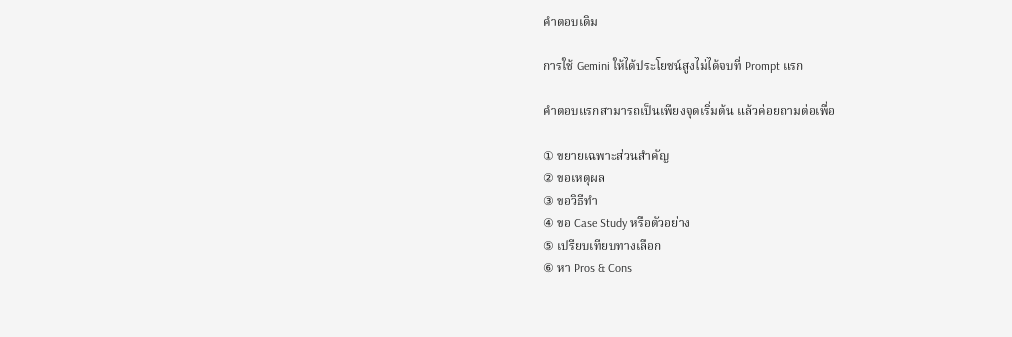คำตอบเดิม

การใช้ Gemini ให้ได้ประโยชน์สูงไม่ได้จบที่ Prompt แรก

คำตอบแรกสามารถเป็นเพียงจุดเริ่มต้น แล้วค่อยถามต่อเพื่อ

① ขยายเฉพาะส่วนสำคัญ
② ขอเหตุผล
③ ขอวิธีทำ
④ ขอ Case Study หรือตัวอย่าง
⑤ เปรียบเทียบทางเลือก
⑥ หา Pros & Cons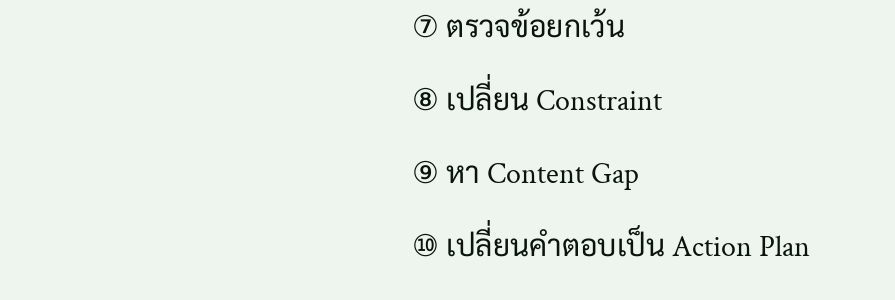⑦ ตรวจข้อยกเว้น
⑧ เปลี่ยน Constraint
⑨ หา Content Gap
⑩ เปลี่ยนคำตอบเป็น Action Plan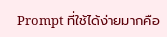Prompt ที่ใช้ได้ง่ายมากคือ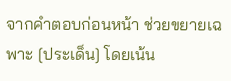จากคำตอบก่อนหน้า ช่วยขยายเฉพาะ [ประเด็น] โดยเน้น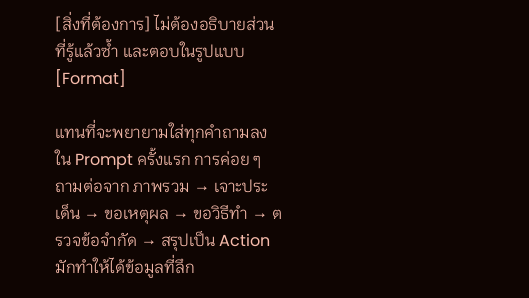[สิ่งที่ต้องการ] ไม่ต้องอธิบายส่วนที่รู้แล้วซ้ำ และตอบในรูปแบบ [Format]

แทนที่จะพยายามใส่ทุกคำถามลงใน Prompt ครั้งแรก การค่อย ๆ ถามต่อจาก ภาพรวม → เจาะประเด็น → ขอเหตุผล → ขอวิธีทำ → ตรวจข้อจำกัด → สรุปเป็น Action มักทำให้ได้ข้อมูลที่ลึก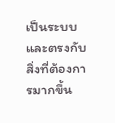เป็นระบบ และตรงกับสิ่งที่ต้องการมากขึ้น